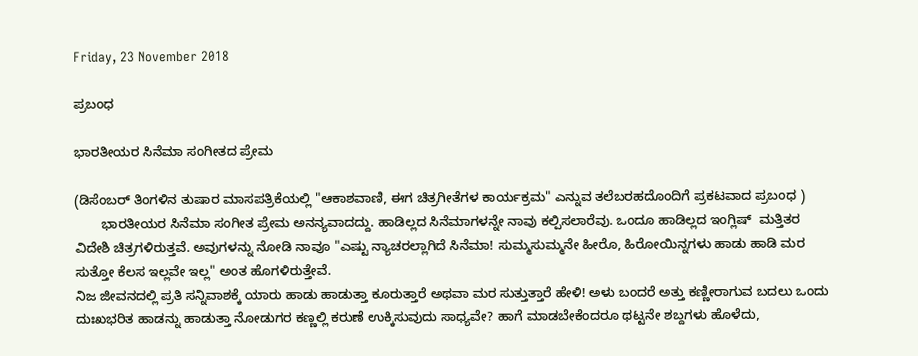Friday, 23 November 2018

ಪ್ರಬಂಧ

ಭಾರತೀಯರ ಸಿನೆಮಾ ಸಂಗೀತದ ಪ್ರೇಮ

(ಡಿಸೆಂಬರ್ ತಿಂಗಳಿನ ತುಷಾರ ಮಾಸಪತ್ರಿಕೆಯಲ್ಲಿ "ಆಕಾಶವಾಣಿ, ಈಗ ಚಿತ್ರಗೀತೆಗಳ ಕಾರ್ಯಕ್ರಮ" ಎನ್ನುವ ತಲೆಬರಹದೊಂದಿಗೆ ಪ್ರಕಟವಾದ ಪ್ರಬಂಧ )
       ಭಾರತೀಯರ ಸಿನೆಮಾ ಸಂಗೀತ ಪ್ರೇಮ ಅನನ್ಯವಾದದ್ದು. ಹಾಡಿಲ್ಲದ ಸಿನೆಮಾಗಳನ್ನೇ ನಾವು ಕಲ್ಪಿಸಲಾರೆವು. ಒಂದೂ ಹಾಡಿಲ್ಲದ ಇಂಗ್ಲಿಷ್  ಮತ್ತಿತರ ವಿದೇಶಿ ಚಿತ್ರಗಳಿರುತ್ತವೆ. ಅವುಗಳನ್ನು ನೋಡಿ ನಾವೂ "ಎಷ್ಟು ನ್ಯಾಚರಲ್ಲಾಗಿದೆ ಸಿನೆಮಾ! ಸುಮ್ಮಸುಮ್ಮನೇ ಹೀರೊ, ಹಿರೋಯಿನ್ನಗಳು ಹಾಡು ಹಾಡಿ ಮರ ಸುತ್ತೋ ಕೆಲಸ ಇಲ್ಲವೇ ಇಲ್ಲ" ಅಂತ ಹೊಗಳಿರುತ್ತೇವೆ.
ನಿಜ ಜೀವನದಲ್ಲಿ ಪ್ರತಿ ಸನ್ನಿವಾಶಕ್ಕೆ ಯಾರು ಹಾಡು ಹಾಡುತ್ತಾ ಕೂರುತ್ತಾರೆ ಅಥವಾ ಮರ ಸುತ್ತುತ್ತಾರೆ ಹೇಳಿ! ಅಳು ಬಂದರೆ ಅತ್ತು ಕಣ್ಣೀರಾಗುವ ಬದಲು ಒಂದು ದುಃಖಭರಿತ ಹಾಡನ್ನು ಹಾಡುತ್ತಾ ನೋಡುಗರ ಕಣ್ಣಲ್ಲಿ ಕರುಣೆ ಉಕ್ಕಿಸುವುದು ಸಾಧ್ಯವೇ? ಹಾಗೆ ಮಾಡಬೇಕೆಂದರೂ ಥಟ್ಟನೇ ಶಬ್ದಗಳು ಹೊಳೆದು,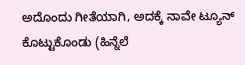ಅದೊಂದು ಗೀತೆಯಾಗಿ, ಅದಕ್ಕೆ ನಾವೇ ಟ್ಯೂನ್  ಕೊಟ್ಟುಕೊಂಡು (ಹಿನ್ನೆಲೆ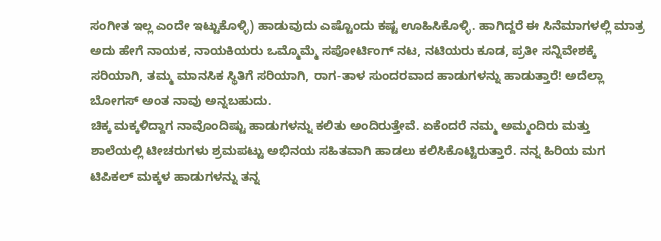ಸಂಗೀತ ಇಲ್ಲ ಎಂದೇ ಇಟ್ಟುಕೊಳ್ಳಿ) ಹಾಡುವುದು ಎಷ್ಟೊಂದು ಕಷ್ಟ ಊಹಿಸಿಕೊಳ್ಳಿ. ಹಾಗಿದ್ದರೆ ಈ ಸಿನೆಮಾಗಳಲ್ಲಿ ಮಾತ್ರ ಅದು ಹೇಗೆ ನಾಯಕ, ನಾಯಕಿಯರು ಒಮ್ಮೊಮ್ಮೆ ಸಪೋರ್ಟಿಂಗ್ ನಟ, ನಟಿಯರು ಕೂಡ, ಪ್ರತೀ ಸನ್ನಿವೇಶಕ್ಕೆ ಸರಿಯಾಗಿ, ತಮ್ಮ ಮಾನಸಿಕ ಸ್ಥಿತಿಗೆ ಸರಿಯಾಗಿ, ರಾಗ-ತಾಳ ಸುಂದರವಾದ ಹಾಡುಗಳನ್ನು ಹಾಡುತ್ತಾರೆ! ಅದೆಲ್ಲಾ ಬೋಗಸ್ ಅಂತ ನಾವು ಅನ್ನಬಹುದು.
ಚಿಕ್ಕ ಮಕ್ಕಳಿದ್ದಾಗ ನಾವೊಂದಿಷ್ಟು ಹಾಡುಗಳನ್ನು ಕಲಿತು ಅಂದಿರುತ್ತೇವೆ. ಏಕೆಂದರೆ ನಮ್ಮ ಅಮ್ಮಂದಿರು ಮತ್ತು ಶಾಲೆಯಲ್ಲಿ ಟೀಚರುಗಳು ಶ್ರಮಪಟ್ಟು ಅಭಿನಯ ಸಹಿತವಾಗಿ ಹಾಡಲು ಕಲಿಸಿಕೊಟ್ಟಿರುತ್ತಾರೆ. ನನ್ನ ಹಿರಿಯ ಮಗ ಟಿಪಿಕಲ್ ಮಕ್ಕಳ ಹಾಡುಗಳನ್ನು ತನ್ನ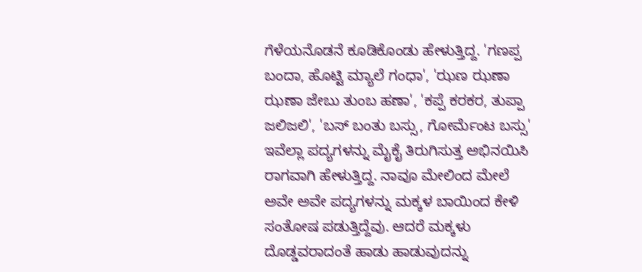ಗೆಳೆಯನೊಡನೆ ಕೂಡಿಕೊಂಡು ಹೇಳುತ್ತಿದ್ದ. 'ಗಣಪ್ಪ ಬಂದಾ, ಹೊಟ್ಟಿ ಮ್ಯಾಲೆ ಗಂಧಾ', 'ಝಣ ಝಣಾ ಝಣಾ ಜೇಬು ತುಂಬ ಹಣಾ', 'ಕಪ್ಪೆ ಕರಕರ, ತುಪ್ಪಾ ಜಲಿಜಲಿ', 'ಬಸ್ ಬಂತು ಬಸ್ಸು, ಗೋರ್ಮೆಂಟ ಬಸ್ಸು' ಇವೆಲ್ಲಾ ಪದ್ಯಗಳನ್ನು ಮೈಕೈ ತಿರುಗಿಸುತ್ತ ಅಭಿನಯಿಸಿ ರಾಗವಾಗಿ ಹೇಳುತ್ತಿದ್ದ. ನಾವೂ ಮೇಲಿಂದ ಮೇಲೆ ಅವೇ ಅವೇ ಪದ್ಯಗಳನ್ನು ಮಕ್ಕಳ ಬಾಯಿಂದ ಕೇಳಿ ಸಂತೋಷ ಪಡುತ್ತಿದ್ದೆವು. ಆದರೆ ಮಕ್ಕಳು ದೊಡ್ಡವರಾದಂತೆ ಹಾಡು ಹಾಡುವುದನ್ನು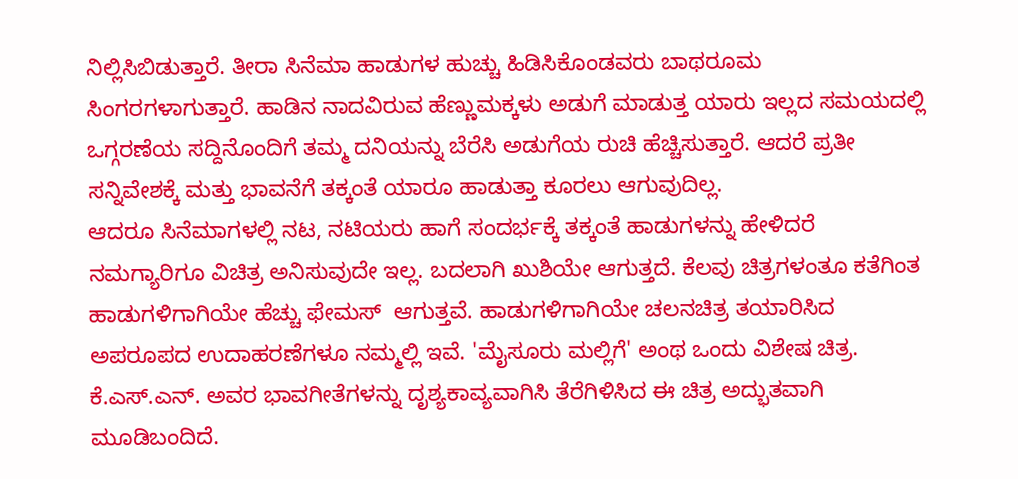ನಿಲ್ಲಿಸಿಬಿಡುತ್ತಾರೆ. ತೀರಾ ಸಿನೆಮಾ ಹಾಡುಗಳ ಹುಚ್ಚು ಹಿಡಿಸಿಕೊಂಡವರು ಬಾಥರೂಮ ಸಿಂಗರಗಳಾಗುತ್ತಾರೆ. ಹಾಡಿನ ನಾದವಿರುವ ಹೆಣ್ಣುಮಕ್ಕಳು ಅಡುಗೆ ಮಾಡುತ್ತ ಯಾರು ಇಲ್ಲದ ಸಮಯದಲ್ಲಿ ಒಗ್ಗರಣೆಯ ಸದ್ದಿನೊಂದಿಗೆ ತಮ್ಮ ದನಿಯನ್ನು ಬೆರೆಸಿ ಅಡುಗೆಯ ರುಚಿ ಹೆಚ್ಚಿಸುತ್ತಾರೆ. ಆದರೆ ಪ್ರತೀ ಸನ್ನಿವೇಶಕ್ಕೆ ಮತ್ತು ಭಾವನೆಗೆ ತಕ್ಕಂತೆ ಯಾರೂ ಹಾಡುತ್ತಾ ಕೂರಲು ಆಗುವುದಿಲ್ಲ.
ಆದರೂ ಸಿನೆಮಾಗಳಲ್ಲಿ ನಟ, ನಟಿಯರು ಹಾಗೆ ಸಂದರ್ಭಕ್ಕೆ ತಕ್ಕಂತೆ ಹಾಡುಗಳನ್ನು ಹೇಳಿದರೆ ನಮಗ್ಯಾರಿಗೂ ವಿಚಿತ್ರ ಅನಿಸುವುದೇ ಇಲ್ಲ. ಬದಲಾಗಿ ಖುಶಿಯೇ ಆಗುತ್ತದೆ. ಕೆಲವು ಚಿತ್ರಗಳಂತೂ ಕತೆಗಿಂತ ಹಾಡುಗಳಿಗಾಗಿಯೇ ಹೆಚ್ಚು ಫೇಮಸ್  ಆಗುತ್ತವೆ. ಹಾಡುಗಳಿಗಾಗಿಯೇ ಚಲನಚಿತ್ರ ತಯಾರಿಸಿದ ಅಪರೂಪದ ಉದಾಹರಣೆಗಳೂ ನಮ್ಮಲ್ಲಿ ಇವೆ. 'ಮೈಸೂರು ಮಲ್ಲಿಗೆ' ಅಂಥ ಒಂದು ವಿಶೇಷ ಚಿತ್ರ. ಕೆ.ಎಸ್.ಎನ್. ಅವರ ಭಾವಗೀತೆಗಳನ್ನು ದೃಶ್ಯಕಾವ್ಯವಾಗಿಸಿ ತೆರೆಗಿಳಿಸಿದ ಈ ಚಿತ್ರ ಅದ್ಭುತವಾಗಿ ಮೂಡಿಬಂದಿದೆ.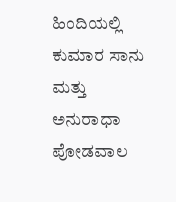ಹಿಂದಿಯಲ್ಲಿ ಕುಮಾರ ಸಾನು ಮತ್ತು ಅನುರಾಧಾ ಪೋಡವಾಲ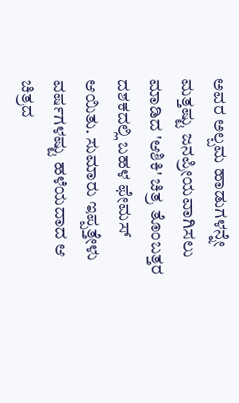ಅವರ ಅಲ್ಬಮ ಹಾಡುಗಳನ್ನೇ ಮತ್ತಷ್ಟು ಜನಪ್ರೀಯವಾಗಿಸಲು ಮಾಡಿದ 'ಆಶಿಕಿ' ಚಿತ್ರ ತೊಂಬತ್ತರ ದಶಕದಲ್ಲಿ ಬಹಳ ಫೇಮಸ್ ಆಯಿತು. ಸುಮಾರು ಇಪ್ಪತ್ತೇಳು ವರ್ಷಗಳಷ್ಟು ಹಳೆಯದಾದ ಆ ಚಿತ್ರದ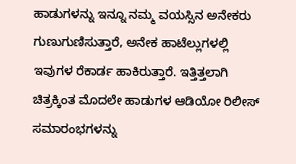ಹಾಡುಗಳನ್ನು ಇನ್ನೂ ನಮ್ಮ ವಯಸ್ಸಿನ ಅನೇಕರು ಗುಣುಗುಣಿಸುತ್ತಾರೆ, ಅನೇಕ ಹಾಟೆಲ್ಲುಗಳಲ್ಲಿ ಇವುಗಳ ರೆಕಾರ್ಡ ಹಾಕಿರುತ್ತಾರೆ. ಇತ್ತಿತ್ತಲಾಗಿ ಚಿತ್ರಕ್ಕಿಂತ ಮೊದಲೇ ಹಾಡುಗಳ ಆಡಿಯೋ ರಿಲೀಸ್ ಸಮಾರಂಭಗಳನ್ನು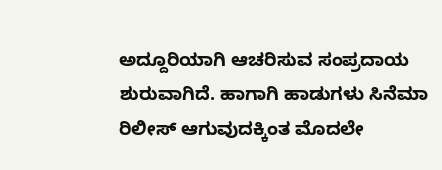ಅದ್ದೂರಿಯಾಗಿ ಆಚರಿಸುವ ಸಂಪ್ರದಾಯ ಶುರುವಾಗಿದೆ. ಹಾಗಾಗಿ ಹಾಡುಗಳು ಸಿನೆಮಾ ರಿಲೀಸ್ ಆಗುವುದಕ್ಕಿಂತ ಮೊದಲೇ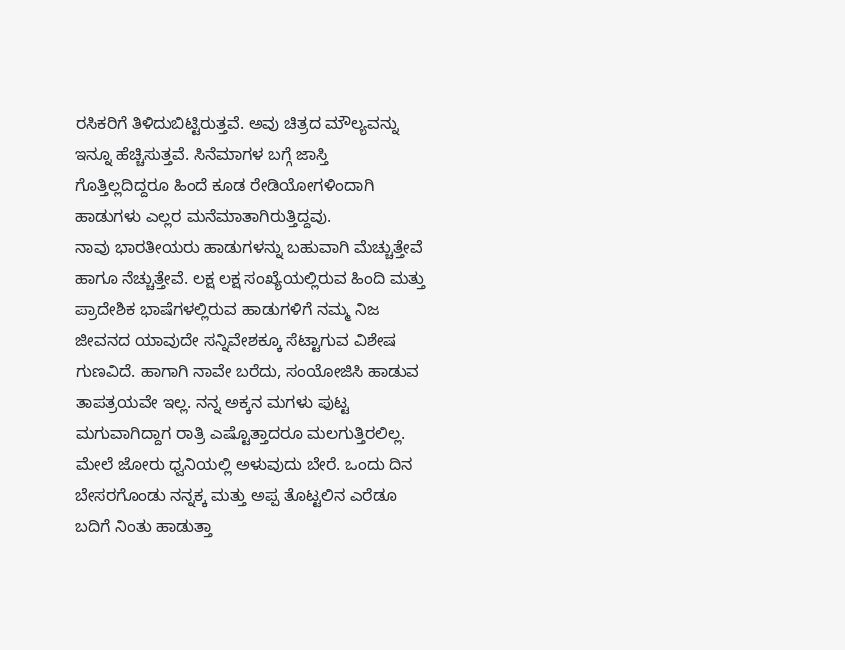ರಸಿಕರಿಗೆ ತಿಳಿದುಬಿಟ್ಟಿರುತ್ತವೆ. ಅವು ಚಿತ್ರದ ಮೌಲ್ಯವನ್ನು ಇನ್ನೂ ಹೆಚ್ಚಿಸುತ್ತವೆ. ಸಿನೆಮಾಗಳ ಬಗ್ಗೆ ಜಾಸ್ತಿ ಗೊತ್ತಿಲ್ಲದಿದ್ದರೂ ಹಿಂದೆ ಕೂಡ ರೇಡಿಯೋಗಳಿಂದಾಗಿ ಹಾಡುಗಳು ಎಲ್ಲರ ಮನೆಮಾತಾಗಿರುತ್ತಿದ್ದವು.
ನಾವು ಭಾರತೀಯರು ಹಾಡುಗಳನ್ನು ಬಹುವಾಗಿ ಮೆಚ್ಚುತ್ತೇವೆ ಹಾಗೂ ನೆಚ್ಚುತ್ತೇವೆ. ಲಕ್ಷ ಲಕ್ಷ ಸಂಖ್ಯೆಯಲ್ಲಿರುವ ಹಿಂದಿ ಮತ್ತು ಪ್ರಾದೇಶಿಕ ಭಾಷೆಗಳಲ್ಲಿರುವ ಹಾಡುಗಳಿಗೆ ನಮ್ಮ ನಿಜ ಜೀವನದ ಯಾವುದೇ ಸನ್ನಿವೇಶಕ್ಕೂ ಸೆಟ್ಟಾಗುವ ವಿಶೇಷ ಗುಣವಿದೆ. ಹಾಗಾಗಿ ನಾವೇ ಬರೆದು, ಸಂಯೋಜಿಸಿ ಹಾಡುವ ತಾಪತ್ರಯವೇ ಇಲ್ಲ. ನನ್ನ ಅಕ್ಕನ ಮಗಳು ಪುಟ್ಟ ಮಗುವಾಗಿದ್ದಾಗ ರಾತ್ರಿ ಎಷ್ಟೊತ್ತಾದರೂ ಮಲಗುತ್ತಿರಲಿಲ್ಲ. ಮೇಲೆ ಜೋರು ಧ್ವನಿಯಲ್ಲಿ ಅಳುವುದು ಬೇರೆ. ಒಂದು ದಿನ ಬೇಸರಗೊಂಡು ನನ್ನಕ್ಕ ಮತ್ತು ಅಪ್ಪ ತೊಟ್ಟಲಿನ ಎರೆಡೂ ಬದಿಗೆ ನಿಂತು ಹಾಡುತ್ತಾ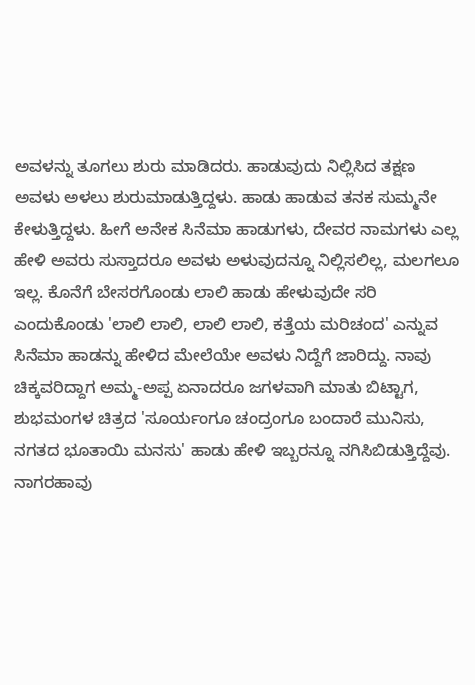ಅವಳನ್ನು ತೂಗಲು ಶುರು ಮಾಡಿದರು. ಹಾಡುವುದು ನಿಲ್ಲಿಸಿದ ತಕ್ಷಣ ಅವಳು ಅಳಲು ಶುರುಮಾಡುತ್ತಿದ್ದಳು. ಹಾಡು ಹಾಡುವ ತನಕ ಸುಮ್ಮನೇ ಕೇಳುತ್ತಿದ್ದಳು. ಹೀಗೆ ಅನೇಕ ಸಿನೆಮಾ ಹಾಡುಗಳು, ದೇವರ ನಾಮಗಳು ಎಲ್ಲ ಹೇಳಿ ಅವರು ಸುಸ್ತಾದರೂ ಅವಳು ಅಳುವುದನ್ನೂ ನಿಲ್ಲಿಸಲಿಲ್ಲ, ಮಲಗಲೂ ಇಲ್ಲ. ಕೊನೆಗೆ ಬೇಸರಗೊಂಡು ಲಾಲಿ ಹಾಡು ಹೇಳುವುದೇ ಸರಿ ಎಂದುಕೊಂಡು 'ಲಾಲಿ ಲಾಲಿ, ಲಾಲಿ ಲಾಲಿ, ಕತ್ತೆಯ ಮರಿಚಂದ' ಎನ್ನುವ ಸಿನೆಮಾ ಹಾಡನ್ನು ಹೇಳಿದ ಮೇಲೆಯೇ ಅವಳು ನಿದ್ದೆಗೆ ಜಾರಿದ್ದು. ನಾವು ಚಿಕ್ಕವರಿದ್ದಾಗ ಅಮ್ಮ-ಅಪ್ಪ ಏನಾದರೂ ಜಗಳವಾಗಿ ಮಾತು ಬಿಟ್ಟಾಗ, ಶುಭಮಂಗಳ ಚಿತ್ರದ 'ಸೂರ್ಯಂಗೂ ಚಂದ್ರಂಗೂ ಬಂದಾರೆ ಮುನಿಸು, ನಗತದ ಭೂತಾಯಿ ಮನಸು' ಹಾಡು ಹೇಳಿ ಇಬ್ಬರನ್ನೂ ನಗಿಸಿಬಿಡುತ್ತಿದ್ದೆವು.
ನಾಗರಹಾವು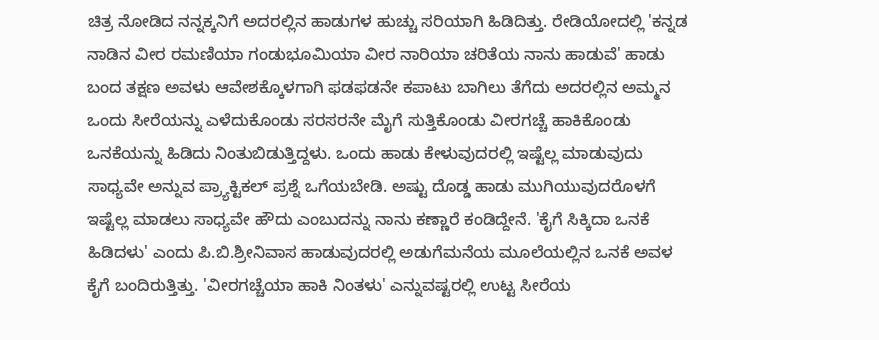ಚಿತ್ರ ನೋಡಿದ ನನ್ನಕ್ಕನಿಗೆ ಅದರಲ್ಲಿನ ಹಾಡುಗಳ ಹುಚ್ಚು ಸರಿಯಾಗಿ ಹಿಡಿದಿತ್ತು. ರೇಡಿಯೋದಲ್ಲಿ 'ಕನ್ನಡ ನಾಡಿನ ವೀರ ರಮಣಿಯಾ ಗಂಡುಭೂಮಿಯಾ ವೀರ ನಾರಿಯಾ ಚರಿತೆಯ ನಾನು ಹಾಡುವೆ' ಹಾಡು ಬಂದ ತಕ್ಷಣ ಅವಳು ಆವೇಶಕ್ಕೊಳಗಾಗಿ ಫಡಫಡನೇ ಕಪಾಟು ಬಾಗಿಲು ತೆಗೆದು ಅದರಲ್ಲಿನ ಅಮ್ಮನ ಒಂದು ಸೀರೆಯನ್ನು ಎಳೆದುಕೊಂಡು ಸರಸರನೇ ಮೈಗೆ ಸುತ್ತಿಕೊಂಡು ವೀರಗಚ್ಚೆ ಹಾಕಿಕೊಂಡು ಒನಕೆಯನ್ನು ಹಿಡಿದು ನಿಂತುಬಿಡುತ್ತಿದ್ದಳು. ಒಂದು ಹಾಡು ಕೇಳುವುದರಲ್ಲಿ ಇಷ್ಟೆಲ್ಲ ಮಾಡುವುದು ಸಾಧ್ಯವೇ ಅನ್ನುವ ಪ್ರ್ಯಾಕ್ಟಿಕಲ್ ಪ್ರಶ್ನೆ ಒಗೆಯಬೇಡಿ. ಅಷ್ಟು ದೊಡ್ಡ ಹಾಡು ಮುಗಿಯುವುದರೊಳಗೆ ಇಷ್ಟೆಲ್ಲ ಮಾಡಲು ಸಾಧ್ಯವೇ ಹೌದು ಎಂಬುದನ್ನು ನಾನು ಕಣ್ಣಾರೆ ಕಂಡಿದ್ದೇನೆ. 'ಕೈಗೆ ಸಿಕ್ಕಿದಾ ಒನಕೆ ಹಿಡಿದಳು' ಎಂದು ಪಿ.ಬಿ.ಶ್ರೀನಿವಾಸ ಹಾಡುವುದರಲ್ಲಿ ಅಡುಗೆಮನೆಯ ಮೂಲೆಯಲ್ಲಿನ ಒನಕೆ ಅವಳ ಕೈಗೆ ಬಂದಿರುತ್ತಿತ್ತು. 'ವೀರಗಚ್ಚೆಯಾ ಹಾಕಿ ನಿಂತಳು' ಎನ್ನುವಷ್ಟರಲ್ಲಿ ಉಟ್ಟ ಸೀರೆಯ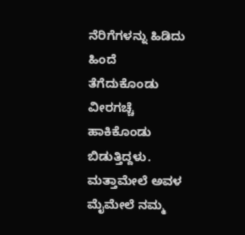ನೆರಿಗೆಗಳನ್ನು ಹಿಡಿದು ಹಿಂದೆ ತೆಗೆದುಕೊಂಡು ವೀರಗಚ್ಚೆ ಹಾಕಿಕೊಂಡು ಬಿಡುತ್ತಿದ್ದಳು. ಮತ್ತಾಮೇಲೆ ಅವಳ ಮೈಮೇಲೆ ನಮ್ಮ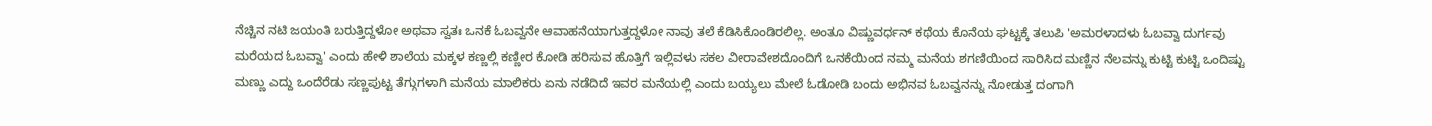ನೆಚ್ಚಿನ ನಟಿ ಜಯಂತಿ ಬರುತ್ತಿದ್ದಳೋ ಅಥವಾ ಸ್ವತಃ ಒನಕೆ ಓಬವ್ವನೇ ಆವಾಹನೆಯಾಗುತ್ತದ್ದಳೋ ನಾವು ತಲೆ ಕೆಡಿಸಿಕೊಂಡಿರಲಿಲ್ಲ. ಅಂತೂ ವಿಷ್ಣುವರ್ಧನ್ ಕಥೆಯ ಕೊನೆಯ ಘಟ್ಟಕ್ಕೆ ತಲುಪಿ 'ಅಮರಳಾದಳು ಓಬವ್ವಾ ದುರ್ಗವು ಮರೆಯದ ಓಬವ್ವಾ' ಎಂದು ಹೇಳಿ ಶಾಲೆಯ ಮಕ್ಕಳ ಕಣ್ಣಲ್ಲಿ ಕಣ್ಣೀರ ಕೋಡಿ ಹರಿಸುವ ಹೊತ್ತಿಗೆ ಇಲ್ಲಿವಳು ಸಕಲ ವೀರಾವೇಶದೊಂದಿಗೆ ಒನಕೆಯಿಂದ ನಮ್ಮ ಮನೆಯ ಶಗಣಿಯಿಂದ ಸಾರಿಸಿದ ಮಣ್ಣಿನ ನೆಲವನ್ನು ಕುಟ್ಟಿ ಕುಟ್ಟಿ ಒಂದಿಷ್ಟು ಮಣ್ಣು ಎದ್ದು ಒಂದೆರೆಡು ಸಣ್ಣಪುಟ್ಟ ತೆಗ್ಗುಗಳಾಗಿ ಮನೆಯ ಮಾಲಿಕರು ಏನು ನಡೆದಿದೆ ಇವರ ಮನೆಯಲ್ಲಿ ಎಂದು ಬಯ್ಯಲು ಮೇಲೆ ಓಡೋಡಿ ಬಂದು ಅಭಿನವ ಓಬವ್ವನನ್ನು ನೋಡುತ್ತ ದಂಗಾಗಿ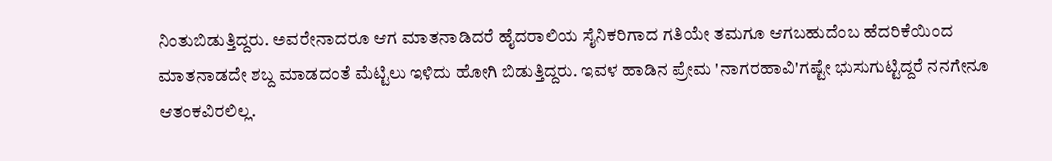ನಿಂತುಬಿಡುತ್ತಿದ್ದರು. ಅವರೇನಾದರೂ ಆಗ ಮಾತನಾಡಿದರೆ ಹೈದರಾಲಿಯ ಸೈನಿಕರಿಗಾದ ಗತಿಯೇ ತಮಗೂ ಆಗಬಹುದೆಂಬ ಹೆದರಿಕೆಯಿಂದ ಮಾತನಾಡದೇ ಶಬ್ದ ಮಾಡದಂತೆ ಮೆಟ್ಟಿಲು ಇಳಿದು ಹೋಗಿ ಬಿಡುತ್ತಿದ್ದರು. ಇವಳ ಹಾಡಿನ ಪ್ರೇಮ 'ನಾಗರಹಾವಿ'ಗಷ್ಟೇ ಭುಸುಗುಟ್ಟಿದ್ದರೆ ನನಗೇನೂ ಆತಂಕವಿರಲಿಲ್ಲ.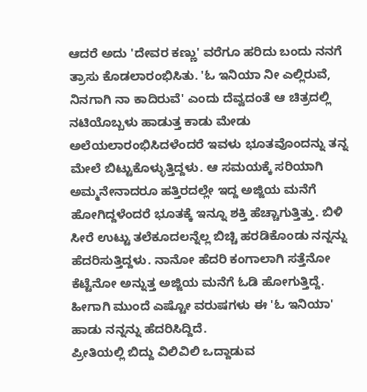ಆದರೆ ಅದು 'ದೇವರ ಕಣ್ಣು' ವರೆಗೂ ಹರಿದು ಬಂದು ನನಗೆ ತ್ರಾಸು ಕೊಡಲಾರಂಭಿಸಿತು. 'ಓ ಇನಿಯಾ ನೀ ಎಲ್ಲಿರುವೆ, ನಿನಗಾಗಿ ನಾ ಕಾದಿರುವೆ' ಎಂದು ದೆವ್ವದಂತೆ ಆ ಚಿತ್ರದಲ್ಲಿ ನಟಿಯೊಬ್ಬಳು ಹಾಡುತ್ತ ಕಾಡು ಮೇಡು ಅಲೆಯಲಾರಂಭಿಸಿದಳೆಂದರೆ ಇವಳು ಭೂತವೊಂದನ್ನು ತನ್ನ ಮೇಲೆ ಬಿಟ್ಟುಕೊಳ್ಳುತ್ತಿದ್ದಳು. ಆ ಸಮಯಕ್ಕೆ ಸರಿಯಾಗಿ ಅಮ್ಮನೇನಾದರೂ ಹತ್ತಿರದಲ್ಲೇ ಇದ್ದ ಅಜ್ಜಿಯ ಮನೆಗೆ ಹೋಗಿದ್ದಳೆಂದರೆ ಭೂತಕ್ಕೆ ಇನ್ನೂ ಶಕ್ತಿ ಹೆಚ್ಚಾಗುತ್ತಿತ್ತು. ಬಿಳಿ ಸೀರೆ ಉಟ್ಟು ತಲೆಕೂದಲನ್ನೆಲ್ಲ ಬಿಚ್ಚಿ ಹರಡಿಕೊಂಡು ನನ್ನನ್ನು ಹೆದರಿಸುತ್ತಿದ್ದಳು. ನಾನೋ ಹೆದರಿ ಕಂಗಾಲಾಗಿ ಸತ್ತೆನೋ ಕೆಟ್ಟೆನೋ ಅನ್ನುತ್ತ ಅಜ್ಜಿಯ ಮನೆಗೆ ಓಡಿ ಹೋಗುತ್ತಿದ್ದೆ. ಹೀಗಾಗಿ ಮುಂದೆ ಎಷ್ಟೋ ವರುಷಗಳು ಈ 'ಓ ಇನಿಯಾ' ಹಾಡು ನನ್ನನ್ನು ಹೆದರಿಸಿದ್ದಿದೆ.
ಪ್ರೀತಿಯಲ್ಲಿ ಬಿದ್ದು ವಿಲಿವಿಲಿ ಒದ್ದಾಡುವ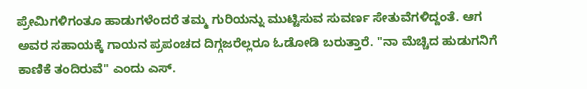ಪ್ರೇಮಿಗಳಿಗಂತೂ ಹಾಡುಗಳೆಂದರೆ ತಮ್ಮ ಗುರಿಯನ್ನು ಮುಟ್ಟಿಸುವ ಸುವರ್ಣ ಸೇತುವೆಗಳಿದ್ದಂತೆ. ಆಗ ಅವರ ಸಹಾಯಕ್ಕೆ ಗಾಯನ ಪ್ರಪಂಚದ ದಿಗ್ಗಜರೆಲ್ಲರೂ ಓಡೋಡಿ ಬರುತ್ತಾರೆ. "ನಾ ಮೆಚ್ಚಿದ ಹುಡುಗನಿಗೆ ಕಾಣಿಕೆ ತಂದಿರುವೆ" ಎಂದು ಎಸ್.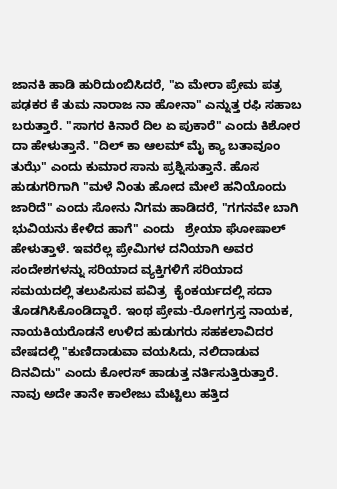ಜಾನಕಿ ಹಾಡಿ ಹುರಿದುಂಬಿಸಿದರೆ, "ಏ ಮೇರಾ ಪ್ರೇಮ ಪತ್ರ ಪಢಕರ ಕೆ ತುಮ ನಾರಾಜ ನಾ ಹೋನಾ" ಎನ್ನುತ್ತ ರಫಿ ಸಹಾಬ ಬರುತ್ತಾರೆ. "ಸಾಗರ ಕಿನಾರೆ ದಿಲ ಏ ಪುಕಾರೆ" ಎಂದು ಕಿಶೋರ ದಾ ಹೇಳುತ್ತಾನೆ. "ದಿಲ್ ಕಾ ಆಲಮ್ ಮೈ ಕ್ಯಾ ಬತಾವೂಂ ತುಝೆ" ಎಂದು ಕುಮಾರ ಸಾನು ಪ್ರಶ್ನಿಸುತ್ತಾನೆ. ಹೊಸ ಹುಡುಗರಿಗಾಗಿ "ಮಳೆ ನಿಂತು ಹೋದ ಮೇಲೆ ಹನಿಯೊಂದು ಜಾರಿದೆ" ಎಂದು ಸೋನು ನಿಗಮ ಹಾಡಿದರೆ, "ಗಗನವೇ ಬಾಗಿ ಭುವಿಯನು ಕೇಳಿದ ಹಾಗೆ" ಎಂದು   ಶ್ರೇಯಾ ಘೋಷಾಲ್ ಹೇಳುತ್ತಾಳೆ. ಇವರೆಲ್ಲ ಪ್ರೇಮಿಗಳ ದನಿಯಾಗಿ ಅವರ ಸಂದೇಶಗಳನ್ನು ಸರಿಯಾದ ವ್ಯಕ್ತಿಗಳಿಗೆ ಸರಿಯಾದ ಸಮಯದಲ್ಲಿ ತಲುಪಿಸುವ ಪವಿತ್ರ  ಕೈಂಕರ್ಯದಲ್ಲಿ ಸದಾ ತೊಡಗಿಸಿಕೊಂಡಿದ್ದಾರೆ. ಇಂಥ ಪ್ರೇಮ-ರೋಗಗ್ರಸ್ತ ನಾಯಕ, ನಾಯಕಿಯರೊಡನೆ ಉಳಿದ ಹುಡುಗರು ಸಹಕಲಾವಿದರ ವೇಷದಲ್ಲಿ "ಕುಣಿದಾಡುವಾ ವಯಸಿದು, ನಲಿದಾಡುವ ದಿನವಿದು" ಎಂದು ಕೋರಸ್ ಹಾಡುತ್ತ ನರ್ತಿಸುತ್ತಿರುತ್ತಾರೆ.
ನಾವು ಅದೇ ತಾನೇ ಕಾಲೇಜು ಮೆಟ್ಟಿಲು ಹತ್ತಿದ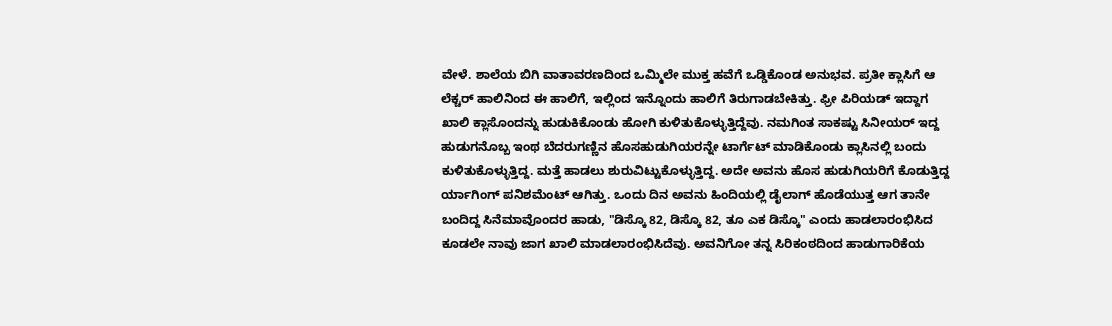ವೇಳೆ. ಶಾಲೆಯ ಬಿಗಿ ವಾತಾವರಣದಿಂದ ಒಮ್ಮಿಲೇ ಮುಕ್ತ ಹವೆಗೆ ಒಡ್ಡಿಕೊಂಡ ಅನುಭವ. ಪ್ರತೀ ಕ್ಲಾಸಿಗೆ ಆ ಲೆಕ್ಚರ್ ಹಾಲಿನಿಂದ ಈ ಹಾಲಿಗೆ, ಇಲ್ಲಿಂದ ಇನ್ನೊಂದು ಹಾಲಿಗೆ ತಿರುಗಾಡಬೇಕಿತ್ತು. ಫ್ರೀ ಪಿರಿಯಡ್ ಇದ್ದಾಗ ಖಾಲಿ ಕ್ಲಾಸೊಂದನ್ನು ಹುಡುಕಿಕೊಂಡು ಹೋಗಿ ಕುಳಿತುಕೊಳ್ಳುತ್ತಿದ್ದೆವು. ನಮಗಿಂತ ಸಾಕಷ್ಟು ಸಿನೀಯರ್ ಇದ್ದ  ಹುಡುಗನೊಬ್ಬ ಇಂಥ ಬೆದರುಗಣ್ಣಿನ ಹೊಸಹುಡುಗಿಯರನ್ನೇ ಟಾರ್ಗೆಟ್ ಮಾಡಿಕೊಂಡು ಕ್ಲಾಸಿನಲ್ಲಿ ಬಂದು ಕುಳಿತುಕೊಳ್ಳುತ್ತಿದ್ದ. ಮತ್ತೆ ಹಾಡಲು ಶುರುವಿಟ್ಟುಕೊಳ್ಳುತ್ತಿದ್ದ. ಅದೇ ಅವನು ಹೊಸ ಹುಡುಗಿಯರಿಗೆ ಕೊಡುತ್ತಿದ್ದ ರ್ಯಾಗಿಂಗ್ ಪನಿಶಮೆಂಟ್ ಆಗಿತ್ತು. ಒಂದು ದಿನ ಅವನು ಹಿಂದಿಯಲ್ಲಿ ಡೈಲಾಗ್ ಹೊಡೆಯುತ್ತ ಆಗ ತಾನೇ ಬಂದಿದ್ದ ಸಿನೆಮಾವೊಂದರ ಹಾಡು, "ಡಿಸ್ಕೊ 82, ಡಿಸ್ಕೊ 82, ತೂ ಎಕ ಡಿಸ್ಕೊ" ಎಂದು ಹಾಡಲಾರಂಭಿಸಿದ ಕೂಡಲೇ ನಾವು ಜಾಗ ಖಾಲಿ ಮಾಡಲಾರಂಭಿಸಿದೆವು. ಅವನಿಗೋ ತನ್ನ ಸಿರಿಕಂಠದಿಂದ ಹಾಡುಗಾರಿಕೆಯ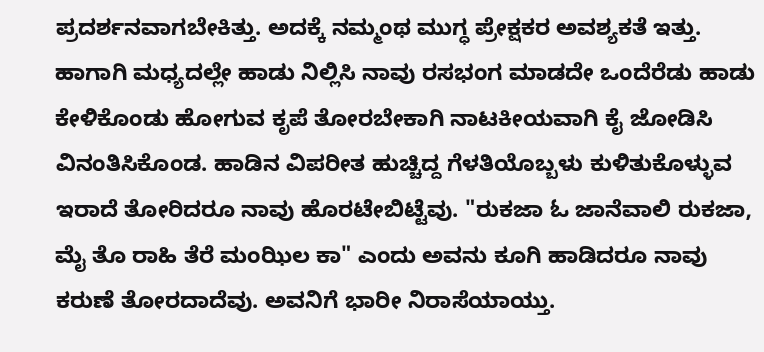ಪ್ರದರ್ಶನವಾಗಬೇಕಿತ್ತು. ಅದಕ್ಕೆ ನಮ್ಮಂಥ ಮುಗ್ಧ ಪ್ರೇಕ್ಷಕರ ಅವಶ್ಯಕತೆ ಇತ್ತು. ಹಾಗಾಗಿ ಮಧ್ಯದಲ್ಲೇ ಹಾಡು ನಿಲ್ಲಿಸಿ ನಾವು ರಸಭಂಗ ಮಾಡದೇ ಒಂದೆರೆಡು ಹಾಡು ಕೇಳಿಕೊಂಡು ಹೋಗುವ ಕೃಪೆ ತೋರಬೇಕಾಗಿ ನಾಟಕೀಯವಾಗಿ ಕೈ ಜೋಡಿಸಿ ವಿನಂತಿಸಿಕೊಂಡ. ಹಾಡಿನ ವಿಪರೀತ ಹುಚ್ಚಿದ್ದ ಗೆಳತಿಯೊಬ್ಬಳು ಕುಳಿತುಕೊಳ್ಳುವ ಇರಾದೆ ತೋರಿದರೂ ನಾವು ಹೊರಟೇಬಿಟ್ಟೆವು. "ರುಕಜಾ ಓ ಜಾನೆವಾಲಿ ರುಕಜಾ, ಮೈ ತೊ ರಾಹಿ ತೆರೆ ಮಂಝಿಲ ಕಾ" ಎಂದು ಅವನು ಕೂಗಿ ಹಾಡಿದರೂ ನಾವು ಕರುಣೆ ತೋರದಾದೆವು. ಅವನಿಗೆ ಭಾರೀ ನಿರಾಸೆಯಾಯ್ತು.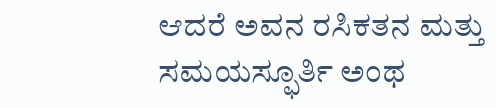ಆದರೆ ಅವನ ರಸಿಕತನ ಮತ್ತು ಸಮಯಸ್ಫೂರ್ತಿ ಅಂಥ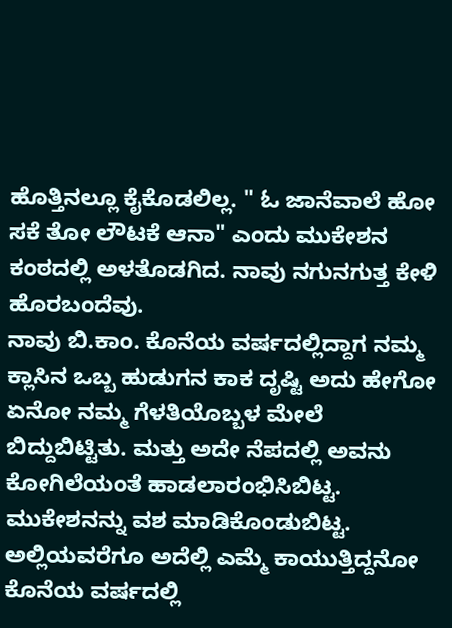ಹೊತ್ತಿನಲ್ಲೂ ಕೈಕೊಡಲಿಲ್ಲ. " ಓ ಜಾನೆವಾಲೆ ಹೋ ಸಕೆ ತೋ ಲೌಟಕೆ ಆನಾ" ಎಂದು ಮುಕೇಶನ ಕಂಠದಲ್ಲಿ ಅಳತೊಡಗಿದ. ನಾವು ನಗುನಗುತ್ತ ಕೇಳಿ ಹೊರಬಂದೆವು.
ನಾವು ಬಿ.ಕಾಂ. ಕೊನೆಯ ವರ್ಷದಲ್ಲಿದ್ದಾಗ ನಮ್ಮ ಕ್ಲಾಸಿನ ಒಬ್ಬ ಹುಡುಗನ ಕಾಕ ದೃಷ್ಟಿ ಅದು ಹೇಗೋ ಏನೋ ನಮ್ಮ ಗೆಳತಿಯೊಬ್ಬಳ ಮೇಲೆ ಬಿದ್ದುಬಿಟ್ಟಿತು. ಮತ್ತು ಅದೇ ನೆಪದಲ್ಲಿ ಅವನು ಕೋಗಿಲೆಯಂತೆ ಹಾಡಲಾರಂಭಿಸಿಬಿಟ್ಟ. ಮುಕೇಶನನ್ನು ವಶ ಮಾಡಿಕೊಂಡುಬಿಟ್ಟ. ಅಲ್ಲಿಯವರೆಗೂ ಅದೆಲ್ಲಿ ಎಮ್ಮೆ ಕಾಯುತ್ತಿದ್ದನೋ ಕೊನೆಯ ವರ್ಷದಲ್ಲಿ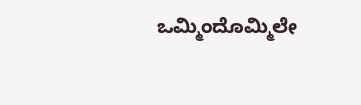ಒಮ್ಮಿಂದೊಮ್ಮಿಲೇ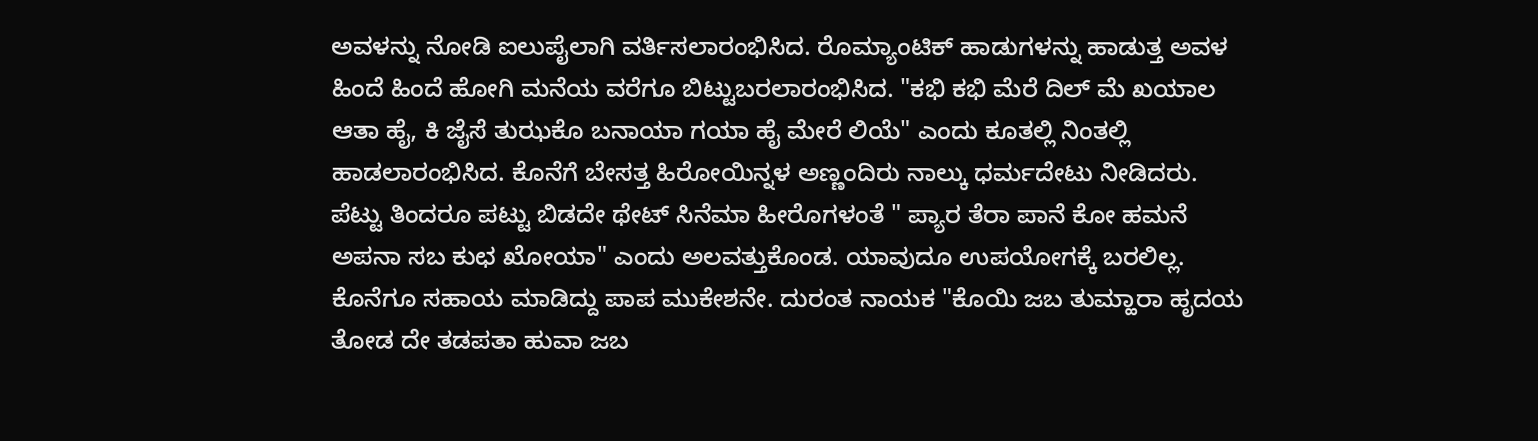ಅವಳನ್ನು ನೋಡಿ ಐಲುಪೈಲಾಗಿ ವರ್ತಿಸಲಾರಂಭಿಸಿದ. ರೊಮ್ಯಾಂಟಿಕ್ ಹಾಡುಗಳನ್ನು ಹಾಡುತ್ತ ಅವಳ ಹಿಂದೆ ಹಿಂದೆ ಹೋಗಿ ಮನೆಯ ವರೆಗೂ ಬಿಟ್ಟುಬರಲಾರಂಭಿಸಿದ. "ಕಭಿ ಕಭಿ ಮೆರೆ ದಿಲ್ ಮೆ ಖಯಾಲ ಆತಾ ಹೈ, ಕಿ ಜೈಸೆ ತುಝಕೊ ಬನಾಯಾ ಗಯಾ ಹೈ ಮೇರೆ ಲಿಯೆ" ಎಂದು ಕೂತಲ್ಲಿ ನಿಂತಲ್ಲಿ ಹಾಡಲಾರಂಭಿಸಿದ. ಕೊನೆಗೆ ಬೇಸತ್ತ ಹಿರೋಯಿನ್ನಳ ಅಣ್ಣಂದಿರು ನಾಲ್ಕು ಧರ್ಮದೇಟು ನೀಡಿದರು. ಪೆಟ್ಟು ತಿಂದರೂ ಪಟ್ಟು ಬಿಡದೇ ಥೇಟ್ ಸಿನೆಮಾ ಹೀರೊಗಳಂತೆ " ಪ್ಯಾರ ತೆರಾ ಪಾನೆ ಕೋ ಹಮನೆ ಅಪನಾ ಸಬ ಕುಛ ಖೋಯಾ" ಎಂದು ಅಲವತ್ತುಕೊಂಡ. ಯಾವುದೂ ಉಪಯೋಗಕ್ಕೆ ಬರಲಿಲ್ಲ. ಕೊನೆಗೂ ಸಹಾಯ ಮಾಡಿದ್ದು ಪಾಪ ಮುಕೇಶನೇ. ದುರಂತ ನಾಯಕ "ಕೊಯಿ ಜಬ ತುಮ್ಹಾರಾ ಹೃದಯ ತೋಡ ದೇ ತಡಪತಾ ಹುವಾ ಜಬ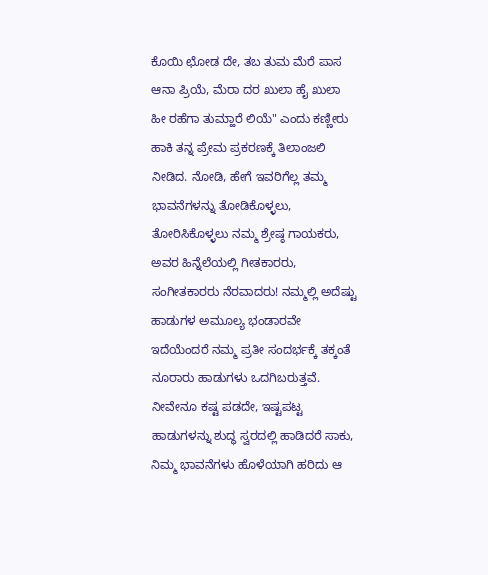ಕೊಯಿ ಛೋಡ ದೇ, ತಬ ತುಮ ಮೆರೆ ಪಾಸ ಆನಾ ಪ್ರಿಯೆ, ಮೆರಾ ದರ ಖುಲಾ ಹೈ ಖುಲಾ ಹೀ ರಹೆಗಾ ತುಮ್ಹಾರೆ ಲಿಯೆ" ಎಂದು ಕಣ್ಣೀರು ಹಾಕಿ ತನ್ನ ಪ್ರೇಮ ಪ್ರಕರಣಕ್ಕೆ ತಿಲಾಂಜಲಿ ನೀಡಿದ. ನೋಡಿ, ಹೇಗೆ ಇವರಿಗೆಲ್ಲ ತಮ್ಮ ಭಾವನೆಗಳನ್ನು ತೋಡಿಕೊಳ್ಳಲು, ತೋರಿಸಿಕೊಳ್ಳಲು ನಮ್ಮ ಶ್ರೇಷ್ಠ ಗಾಯಕರು, ಅವರ ಹಿನ್ನೆಲೆಯಲ್ಲಿ ಗೀತಕಾರರು, ಸಂಗೀತಕಾರರು ನೆರವಾದರು! ನಮ್ಮಲ್ಲಿ ಅದೆಷ್ಟು ಹಾಡುಗಳ ಅಮೂಲ್ಯ ಭಂಡಾರವೇ ಇದೆಯೆಂದರೆ ನಮ್ಮ ಪ್ರತೀ ಸಂದರ್ಭಕ್ಕೆ ತಕ್ಕಂತೆ ನೂರಾರು ಹಾಡುಗಳು ಒದಗಿಬರುತ್ತವೆ. ನೀವೇನೂ ಕಷ್ಟ ಪಡದೇ, ಇಷ್ಟಪಟ್ಟ ಹಾಡುಗಳನ್ನು ಶುದ್ಧ ಸ್ವರದಲ್ಲಿ ಹಾಡಿದರೆ ಸಾಕು, ನಿಮ್ಮ ಭಾವನೆಗಳು ಹೊಳೆಯಾಗಿ ಹರಿದು ಆ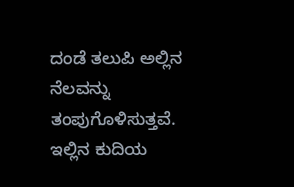ದಂಡೆ ತಲುಪಿ ಅಲ್ಲಿನ ನೆಲವನ್ನು ತಂಪುಗೊಳಿಸುತ್ತವೆ. ಇಲ್ಲಿನ ಕುದಿಯ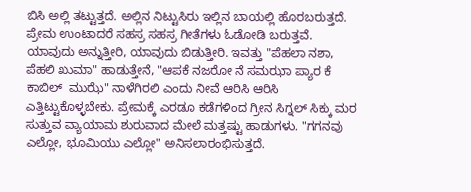ಬಿಸಿ ಅಲ್ಲಿ ತಟ್ಟುತ್ತದೆ. ಅಲ್ಲಿನ ನಿಟ್ಟುಸಿರು ಇಲ್ಲಿನ ಬಾಯಲ್ಲಿ ಹೊರಬರುತ್ತದೆ.
ಪ್ರೇಮ ಉಂಟಾದರೆ ಸಹಸ್ರ ಸಹಸ್ರ ಗೀತೆಗಳು ಓಡೋಡಿ ಬರುತ್ತವೆ. ಯಾವುದು ಅನ್ನುತ್ತೀರಿ, ಯಾವುದು ಬಿಡುತ್ತೀರಿ. ಇವತ್ತು "ಪೆಹಲಾ ನಶಾ, ಪೆಹಲಿ ಖುಮಾ" ಹಾಡುತ್ತೇನೆ, "ಆಪಕೆ ನಜರೋ ನೆ ಸಮಝಾ ಪ್ಯಾರ ಕೆ ಕಾಬಿಲ್  ಮುಝೆ" ನಾಳೆಗಿರಲಿ ಎಂದು ನೀವೆ ಆರಿಸಿ ಆರಿಸಿ ಎತ್ತಿಟ್ಟುಕೊಳ್ಳಬೇಕು. ಪ್ರೇಮಕ್ಕೆ ಎರಡೂ ಕಡೆಗಳಿಂದ ಗ್ರೀನ ಸಿಗ್ನಲ್ ಸಿಕ್ಕು ಮರ ಸುತ್ತುವ ವ್ಯಾಯಾಮ ಶುರುವಾದ ಮೇಲೆ ಮತ್ತಷ್ಟು ಹಾಡುಗಳು. "ಗಗನವು ಎಲ್ಲೋ, ಭೂಮಿಯು ಎಲ್ಲೋ" ಅನಿಸಲಾರಂಭಿಸುತ್ತದೆ.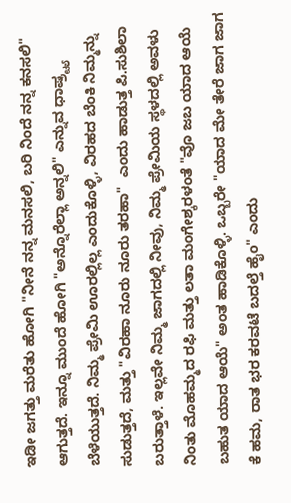ಇಡೀ ಜಗತ್ತು ಮರೆತು ಹೋಗಿ "ನೀನೆ ನನ್ನ ಮನಸಲಿ, ಬರಿ ನಿಂದೆ ನನ್ನ ಕನಸಲಿ" ಆಗುತ್ತದೆ. ಇನ್ನೂ ಮುಂದೆ ಹೋಗಿ "ಅನ್ನೊರೆಲ್ಲಾ ಅನ್ನಲಿ" ಎನ್ನುವ ಧಾಷ್ರ್ಟ್ಯ ಬೆಳೆಯುತ್ತದೆ. ನಿಮ್ಮ ಪ್ರೇಮಿ ಊರಲ್ಲಿಲ್ಲ ಎಂದುಕೊಳ್ಳಿ, ವಿರಹದ ಬೆಂಕಿ ನಿಮ್ಮನ್ನು ಸುಡುತ್ತದೆ, ಮತ್ತು "ವಿರಹಾ ನೂರು ನೂರು ತರಹಾ"  ಎಂದು ಹಾಡುತ್ತ ಪಿ.ಸುಶಿಲಾ ಬರುತ್ತಾಳೆ. ಇಲ್ಲವೇ ನಿಮ್ಮ ಜಾಗದಲ್ಲಿ ನೀವು, ನಿಮ್ಮ ಪ್ರೇಮಿಯ ಸ್ಥಳದಲ್ಲಿ ಅವಳು ನಿಂತು ಮೊಹಮ್ಮದ ರಫಿ ಮತ್ತು ಲತಾ ಮಂಗೇಶ್ಕರಳಂತೆ "ವೊ ಜಬ ಯಾದ ಆಯೆ ಬಹುತ ಯಾದ ಆಯೆ" ಅಂತ ಹಾಡಿಕೊಳ್ಳಿ. ಒಬ್ಬರೇ "ಯಾದ ಮೇ ತೇರೆ ಜಾಗ ಜಾಗ ಕೆ ಹಮ, ರಾತ ಭರ ಕರವಟೆ ಬದಲ್ತೆ ಹೈಂ" ಎಂದು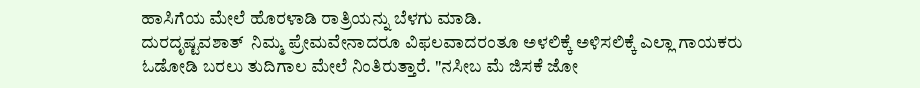ಹಾಸಿಗೆಯ ಮೇಲೆ ಹೊರಳಾಡಿ ರಾತ್ರಿಯನ್ನು ಬೆಳಗು ಮಾಡಿ.
ದುರದೃಷ್ಟವಶಾತ್  ನಿಮ್ಮ ಪ್ರೇಮವೇನಾದರೂ ವಿಫಲವಾದರಂತೂ ಅಳಲಿಕ್ಕೆ ಅಳಿಸಲಿಕ್ಕೆ ಎಲ್ಲಾ ಗಾಯಕರು ಓಡೋಡಿ ಬರಲು ತುದಿಗಾಲ ಮೇಲೆ ನಿಂತಿರುತ್ತಾರೆ. "ನಸೀಬ ಮೆ ಜಿಸಕೆ ಜೋ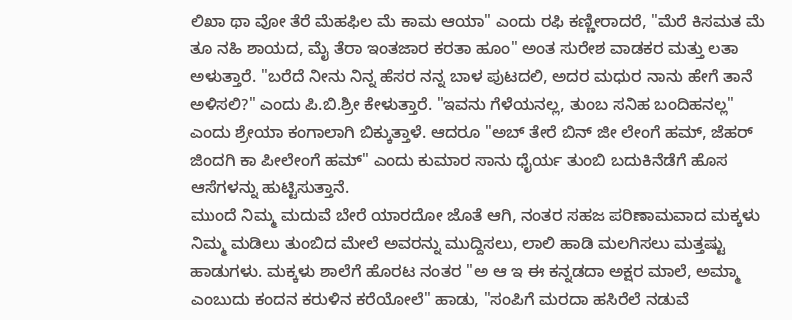ಲಿಖಾ ಥಾ ವೋ ತೆರೆ ಮೆಹಫಿಲ ಮೆ ಕಾಮ ಆಯಾ" ಎಂದು ರಫಿ ಕಣ್ಣೀರಾದರೆ, "ಮೆರೆ ಕಿಸಮತ ಮೆ ತೂ ನಹಿ ಶಾಯದ, ಮೈ ತೆರಾ ಇಂತಜಾರ ಕರತಾ ಹೂಂ" ಅಂತ ಸುರೇಶ ವಾಡಕರ ಮತ್ತು ಲತಾ ಅಳುತ್ತಾರೆ. "ಬರೆದೆ ನೀನು ನಿನ್ನ ಹೆಸರ ನನ್ನ ಬಾಳ ಪುಟದಲಿ, ಅದರ ಮಧುರ ನಾನು ಹೇಗೆ ತಾನೆ ಅಳಿಸಲಿ?" ಎಂದು ಪಿ.ಬಿ.ಶ್ರೀ ಕೇಳುತ್ತಾರೆ. "ಇವನು ಗೆಳೆಯನಲ್ಲ, ತುಂಬ ಸನಿಹ ಬಂದಿಹನಲ್ಲ" ಎಂದು ಶ್ರೇಯಾ ಕಂಗಾಲಾಗಿ ಬಿಕ್ಕುತ್ತಾಳೆ. ಆದರೂ "ಅಬ್ ತೇರೆ ಬಿನ್ ಜೀ ಲೇಂಗೆ ಹಮ್, ಜೆಹರ್ ಜಿಂದಗಿ ಕಾ ಪೀಲೇಂಗೆ ಹಮ್" ಎಂದು ಕುಮಾರ ಸಾನು ಧೈರ್ಯ ತುಂಬಿ ಬದುಕಿನೆಡೆಗೆ ಹೊಸ ಆಸೆಗಳನ್ನು ಹುಟ್ಟಿಸುತ್ತಾನೆ.
ಮುಂದೆ ನಿಮ್ಮ ಮದುವೆ ಬೇರೆ ಯಾರದೋ ಜೊತೆ ಆಗಿ, ನಂತರ ಸಹಜ ಪರಿಣಾಮವಾದ ಮಕ್ಕಳು ನಿಮ್ಮ ಮಡಿಲು ತುಂಬಿದ ಮೇಲೆ ಅವರನ್ನು ಮುದ್ದಿಸಲು, ಲಾಲಿ ಹಾಡಿ ಮಲಗಿಸಲು ಮತ್ತಷ್ಟು ಹಾಡುಗಳು. ಮಕ್ಕಳು ಶಾಲೆಗೆ ಹೊರಟ ನಂತರ "ಅ ಆ ಇ ಈ ಕನ್ನಡದಾ ಅಕ್ಷರ ಮಾಲೆ, ಅಮ್ಮಾ ಎಂಬುದು ಕಂದನ ಕರುಳಿನ ಕರೆಯೋಲೆ" ಹಾಡು, "ಸಂಪಿಗೆ ಮರದಾ ಹಸಿರೆಲೆ ನಡುವೆ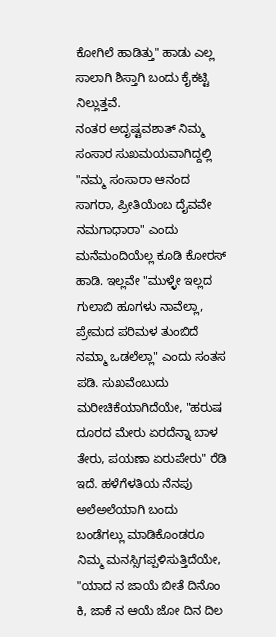ಕೋಗಿಲೆ ಹಾಡಿತ್ತು" ಹಾಡು ಎಲ್ಲ ಸಾಲಾಗಿ ಶಿಸ್ತಾಗಿ ಬಂದು ಕೈಕಟ್ಟಿ ನಿಲ್ಲುತ್ತವೆ.
ನಂತರ ಅದೃಷ್ಟವಶಾತ್ ನಿಮ್ಮ ಸಂಸಾರ ಸುಖಮಯವಾಗಿದ್ದಲ್ಲಿ "ನಮ್ಮ ಸಂಸಾರಾ ಆನಂದ ಸಾಗರಾ, ಪ್ರೀತಿಯೆಂಬ ದೈವವೇ ನಮಗಾಧಾರಾ" ಎಂದು ಮನೆಮಂದಿಯೆಲ್ಲ ಕೂಡಿ ಕೋರಸ್ ಹಾಡಿ. ಇಲ್ಲವೇ "ಮುಳ್ಳೇ ಇಲ್ಲದ ಗುಲಾಬಿ ಹೂಗಳು ನಾವೆಲ್ಲಾ, ಪ್ರೇಮದ ಪರಿಮಳ ತುಂಬಿದೆ ನಮ್ಮಾ ಒಡಲೆಲ್ಲಾ" ಎಂದು ಸಂತಸ ಪಡಿ. ಸುಖವೆಂಬುದು ಮರೀಚಿಕೆಯಾಗಿದೆಯೇ, "ಹರುಷ ದೂರದ ಮೇರು ಏರದೆನ್ನಾ ಬಾಳ ತೇರು, ಪಯಣಾ ಏರುಪೇರು" ರೆಡಿ ಇದೆ. ಹಳೆಗೆಳತಿಯ ನೆನಪು ಅಲೆಅಲೆಯಾಗಿ ಬಂದು ಬಂಡೆಗಲ್ಲು ಮಾಡಿಕೊಂಡರೂ ನಿಮ್ಮ ಮನಸ್ಸಿಗಪ್ಪಳಿಸುತ್ತಿದೆಯೇ, "ಯಾದ ನ ಜಾಯೆ ಬೀತೆ ದಿನೊಂ ಕಿ, ಜಾಕೆ ನ ಆಯೆ ಜೋ ದಿನ ದಿಲ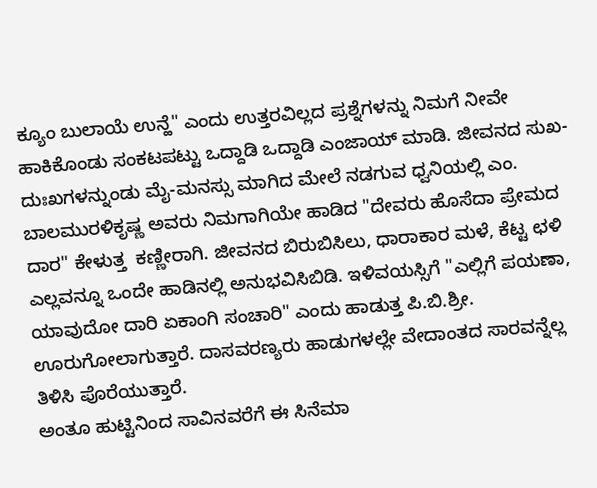ಕ್ಯೂಂ ಬುಲಾಯೆ ಉನ್ಹೆ" ಎಂದು ಉತ್ತರವಿಲ್ಲದ ಪ್ರಶ್ನೆಗಳನ್ನು ನಿಮಗೆ ನೀವೇ ಹಾಕಿಕೊಂಡು ಸಂಕಟಪಟ್ಟು ಒದ್ದಾಡಿ ಒದ್ದಾಡಿ ಎಂಜಾಯ್ ಮಾಡಿ. ಜೀವನದ ಸುಖ-ದುಃಖಗಳನ್ನುಂಡು ಮೈ-ಮನಸ್ಸು ಮಾಗಿದ ಮೇಲೆ ನಡಗುವ ಧ್ವನಿಯಲ್ಲಿ ಎಂ. ಬಾಲಮುರಳಿಕೃಷ್ಣ ಅವರು ನಿಮಗಾಗಿಯೇ ಹಾಡಿದ "ದೇವರು ಹೊಸೆದಾ ಪ್ರೇಮದ ದಾರ" ಕೇಳುತ್ತ  ಕಣ್ಣೀರಾಗಿ. ಜೀವನದ ಬಿರುಬಿಸಿಲು, ಧಾರಾಕಾರ ಮಳೆ, ಕೆಟ್ಟ ಛಳಿ ಎಲ್ಲವನ್ನೂ ಒಂದೇ ಹಾಡಿನಲ್ಲಿ ಅನುಭವಿಸಿಬಿಡಿ. ಇಳಿವಯಸ್ಸಿಗೆ "ಎಲ್ಲಿಗೆ ಪಯಣಾ, ಯಾವುದೋ ದಾರಿ ಏಕಾಂಗಿ ಸಂಚಾರಿ" ಎಂದು ಹಾಡುತ್ತ ಪಿ.ಬಿ.ಶ್ರೀ. ಊರುಗೋಲಾಗುತ್ತಾರೆ. ದಾಸವರಣ್ಯರು ಹಾಡುಗಳಲ್ಲೇ ವೇದಾಂತದ ಸಾರವನ್ನೆಲ್ಲ ತಿಳಿಸಿ ಪೊರೆಯುತ್ತಾರೆ.
ಅಂತೂ ಹುಟ್ಟಿನಿಂದ ಸಾವಿನವರೆಗೆ ಈ ಸಿನೆಮಾ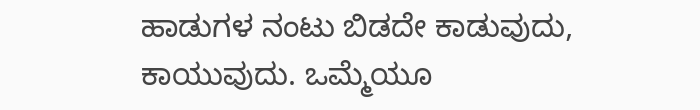ಹಾಡುಗಳ ನಂಟು ಬಿಡದೇ ಕಾಡುವುದು, ಕಾಯುವುದು. ಒಮ್ಮೆಯೂ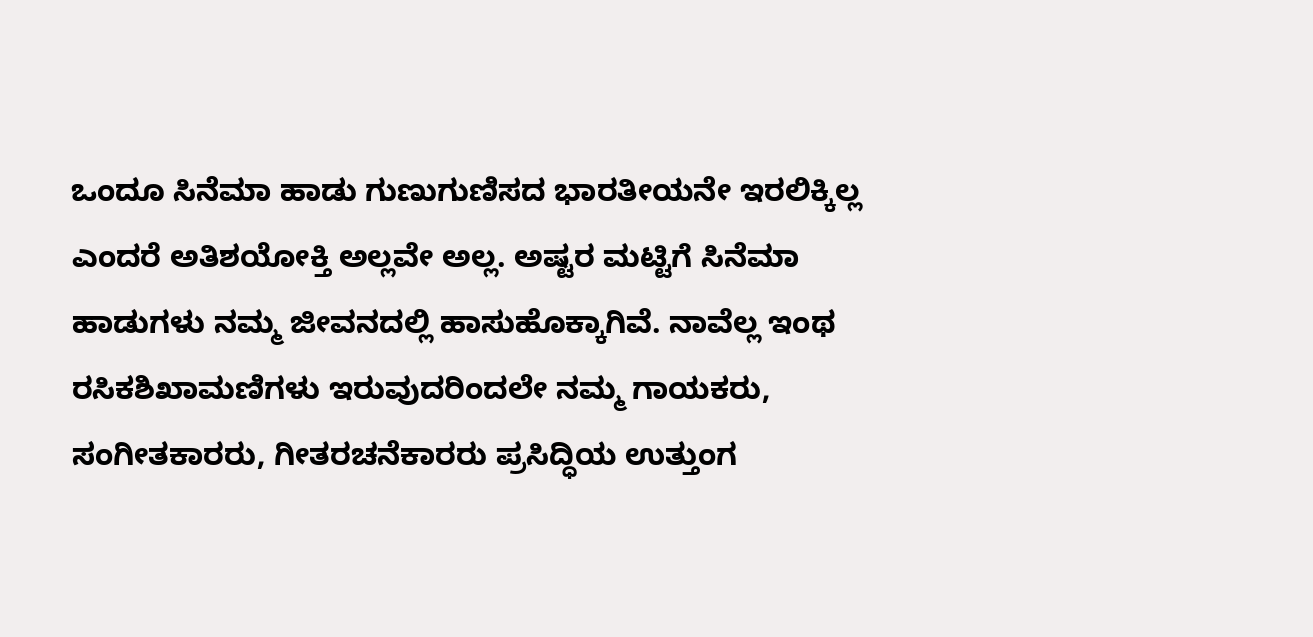ಒಂದೂ ಸಿನೆಮಾ ಹಾಡು ಗುಣುಗುಣಿಸದ ಭಾರತೀಯನೇ ಇರಲಿಕ್ಕಿಲ್ಲ ಎಂದರೆ ಅತಿಶಯೋಕ್ತಿ ಅಲ್ಲವೇ ಅಲ್ಲ. ಅಷ್ಟರ ಮಟ್ಟಿಗೆ ಸಿನೆಮಾ ಹಾಡುಗಳು ನಮ್ಮ ಜೀವನದಲ್ಲಿ ಹಾಸುಹೊಕ್ಕಾಗಿವೆ. ನಾವೆಲ್ಲ ಇಂಥ ರಸಿಕಶಿಖಾಮಣಿಗಳು ಇರುವುದರಿಂದಲೇ ನಮ್ಮ ಗಾಯಕರು, ಸಂಗೀತಕಾರರು, ಗೀತರಚನೆಕಾರರು ಪ್ರಸಿದ್ಧಿಯ ಉತ್ತುಂಗ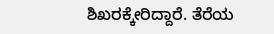ಶಿಖರಕ್ಕೇರಿದ್ದಾರೆ. ತೆರೆಯ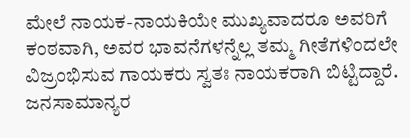ಮೇಲೆ ನಾಯಕ-ನಾಯಕಿಯೇ ಮುಖ್ಯವಾದರೂ ಅವರಿಗೆ ಕಂಠವಾಗಿ, ಅವರ ಭಾವನೆಗಳನ್ನೆಲ್ಲ ತಮ್ಮ ಗೀತೆಗಳಿಂದಲೇ ವಿಜ್ರಂಭಿಸುವ ಗಾಯಕರು ಸ್ವತಃ ನಾಯಕರಾಗಿ ಬಿಟ್ಟಿದ್ದಾರೆ. ಜನಸಾಮಾನ್ಯರ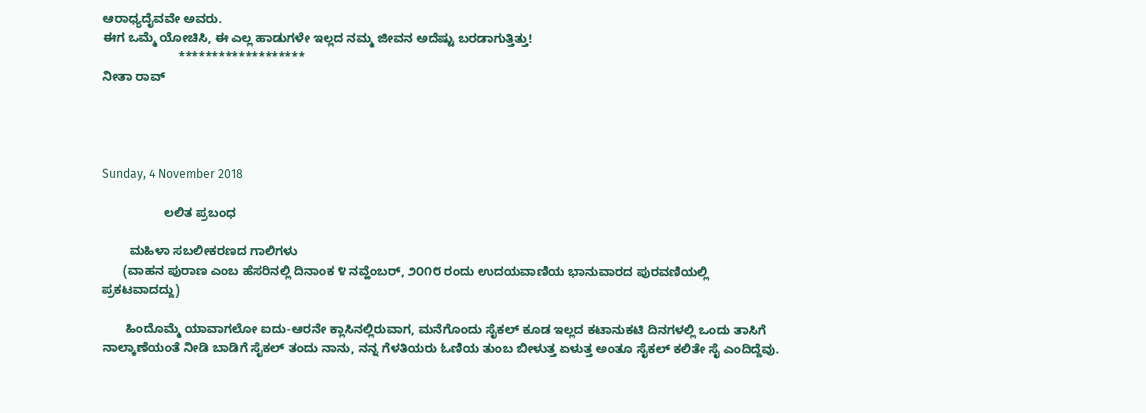ಆರಾಧ್ಯದೈವವೇ ಅವರು.
ಈಗ ಒಮ್ಮೆ ಯೋಚಿಸಿ, ಈ ಎಲ್ಲ ಹಾಡುಗಳೇ ಇಲ್ಲದ ನಮ್ಮ ಜೀವನ ಅದೆಷ್ಟು ಬರಡಾಗುತ್ತಿತ್ತು!
                      *******************
ನೀತಾ ರಾವ್




Sunday, 4 November 2018

                  ಲಲಿತ ಪ್ರಬಂಧ

        ಮಹಿಳಾ ಸಬಲೀಕರಣದ ಗಾಲಿಗಳು
      (ವಾಹನ ಪುರಾಣ ಎಂಬ ಹೆಸರಿನಲ್ಲಿ ದಿನಾಂಕ ೪ ನವ್ಹೆಂಬರ್, ೨೦೧೮ ರಂದು ಉದಯವಾಣಿಯ ಭಾನುವಾರದ ಪುರವಣಿಯಲ್ಲಿ ಪ್ರಕಟವಾದದ್ದು)

       ಹಿಂದೊಮ್ಮೆ ಯಾವಾಗಲೋ ಐದು-ಆರನೇ ಕ್ಲಾಸಿನಲ್ಲಿರುವಾಗ, ಮನೆಗೊಂದು ಸೈಕಲ್ ಕೂಡ ಇಲ್ಲದ ಕಟಾನುಕಟಿ ದಿನಗಳಲ್ಲಿ ಒಂದು ತಾಸಿಗೆ ನಾಲ್ಕಾಣೆಯಂತೆ ನೀಡಿ ಬಾಡಿಗೆ ಸೈಕಲ್ ತಂದು ನಾನು, ನನ್ನ ಗೆಳತಿಯರು ಓಣಿಯ ತುಂಬ ಬೀಳುತ್ತ ಏಳುತ್ತ ಅಂತೂ ಸೈಕಲ್ ಕಲಿತೇ ಸೈ ಎಂದಿದ್ದೆವು.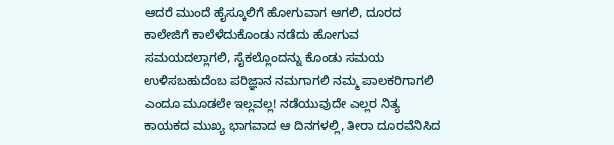ಆದರೆ ಮುಂದೆ ಹೈಸ್ಕೂಲಿಗೆ ಹೋಗುವಾಗ ಆಗಲಿ, ದೂರದ ಕಾಲೇಜಿಗೆ ಕಾಲೆಳೆದುಕೊಂಡು ನಡೆದು ಹೋಗುವ ಸಮಯದಲ್ಲಾಗಲಿ, ಸೈಕಲ್ಲೊಂದನ್ನು ಕೊಂಡು ಸಮಯ ಉಳಿಸಬಹುದೆಂಬ ಪರಿಜ್ಞಾನ ನಮಗಾಗಲಿ ನಮ್ಮ ಪಾಲಕರಿಗಾಗಲಿ ಎಂದೂ ಮೂಡಲೇ ಇಲ್ಲವಲ್ಲ! ನಡೆಯುವುದೇ ಎಲ್ಲರ ನಿತ್ಯ ಕಾಯಕದ ಮುಖ್ಯ ಭಾಗವಾದ ಆ ದಿನಗಳಲ್ಲಿ, ತೀರಾ ದೂರವೆನಿಸಿದ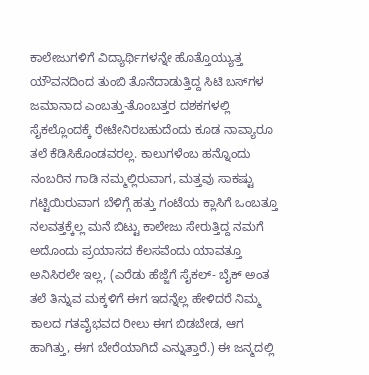ಕಾಲೇಜುಗಳಿಗೆ ವಿದ್ಯಾರ್ಥಿಗಳನ್ನೇ ಹೊತ್ತೊಯ್ಯುತ್ತ ಯೌವನದಿಂದ ತುಂಬಿ ತೊನೆದಾಡುತ್ತಿದ್ದ ಸಿಟಿ ಬಸ್‍ಗಳ ಜಮಾನಾದ ಎಂಬತ್ತು-ತೊಂಬತ್ತರ ದಶಕಗಳಲ್ಲಿ ಸೈಕಲ್ಲೊಂದಕ್ಕೆ ರೇಟೇನಿರಬಹುದೆಂದು ಕೂಡ ನಾವ್ಯಾರೂ ತಲೆ ಕೆಡಿಸಿಕೊಂಡವರಲ್ಲ. ಕಾಲುಗಳೆಂಬ ಹನ್ನೊಂದು ನಂಬರಿನ ಗಾಡಿ ನಮ್ಮಲ್ಲಿರುವಾಗ, ಮತ್ತವು ಸಾಕಷ್ಟು ಗಟ್ಟಿಯಿರುವಾಗ ಬೆಳಿಗ್ಗೆ ಹತ್ತು ಗಂಟೆಯ ಕ್ಲಾಸಿಗೆ ಒಂಬತ್ತೂ ನಲವತ್ತಕ್ಕೆಲ್ಲ ಮನೆ ಬಿಟ್ಟು ಕಾಲೇಜು ಸೇರುತ್ತಿದ್ದ ನಮಗೆ ಅದೊಂದು ಪ್ರಯಾಸದ ಕೆಲಸವೆಂದು ಯಾವತ್ತೂ ಅನಿಸಿರಲೇ ಇಲ್ಲ, (ಎರೆಡು ಹೆಜ್ಜೆಗೆ ಸೈಕಲ್- ಬೈಕ್ ಅಂತ ತಲೆ ತಿನ್ನುವ ಮಕ್ಕಳಿಗೆ ಈಗ ಇದನ್ನೆಲ್ಲ ಹೇಳಿದರೆ ನಿಮ್ಮ ಕಾಲದ ಗತವೈಭವದ ರೀಲು ಈಗ ಬಿಡಬೇಡ, ಆಗ ಹಾಗಿತ್ತು, ಈಗ ಬೇರೆಯಾಗಿದೆ ಎನ್ನುತ್ತಾರೆ.) ಈ ಜನ್ಮದಲ್ಲಿ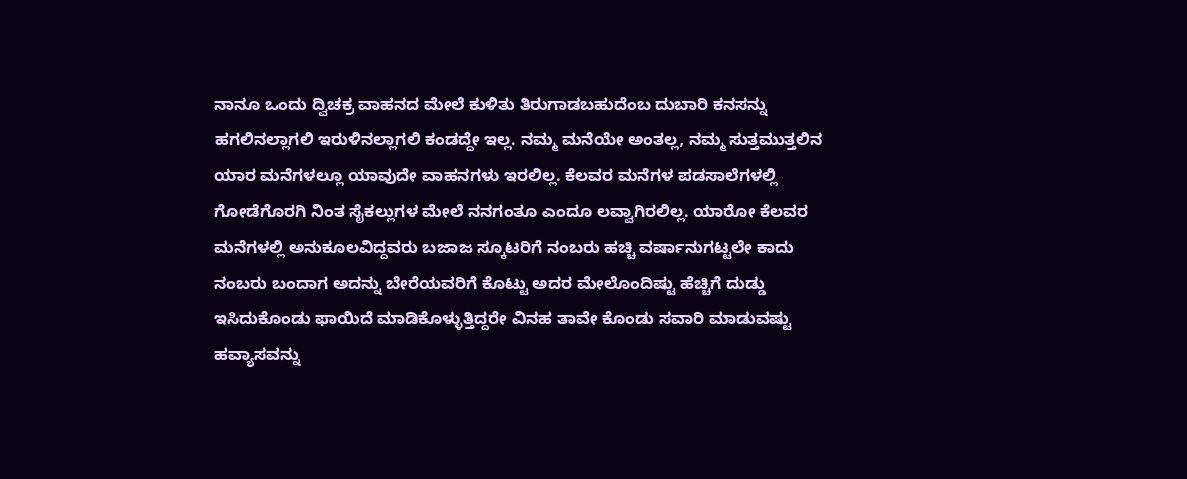ನಾನೂ ಒಂದು ದ್ವಿಚಕ್ರ ವಾಹನದ ಮೇಲೆ ಕುಳಿತು ತಿರುಗಾಡಬಹುದೆಂಬ ದುಬಾರಿ ಕನಸನ್ನು ಹಗಲಿನಲ್ಲಾಗಲಿ ಇರುಳಿನಲ್ಲಾಗಲಿ ಕಂಡದ್ದೇ ಇಲ್ಲ. ನಮ್ಮ ಮನೆಯೇ ಅಂತಲ್ಲ, ನಮ್ಮ ಸುತ್ತಮುತ್ತಲಿನ ಯಾರ ಮನೆಗಳಲ್ಲೂ ಯಾವುದೇ ವಾಹನಗಳು ಇರಲಿಲ್ಲ. ಕೆಲವರ ಮನೆಗಳ ಪಡಸಾಲೆಗಳಲ್ಲಿ ಗೋಡೆಗೊರಗಿ ನಿಂತ ಸೈಕಲ್ಲುಗಳ ಮೇಲೆ ನನಗಂತೂ ಎಂದೂ ಲವ್ವಾಗಿರಲಿಲ್ಲ. ಯಾರೋ ಕೆಲವರ ಮನೆಗಳಲ್ಲಿ ಅನುಕೂಲವಿದ್ದವರು ಬಜಾಜ ಸ್ಕೂಟರಿಗೆ ನಂಬರು ಹಚ್ಚಿ ವರ್ಷಾನುಗಟ್ಟಲೇ ಕಾದು ನಂಬರು ಬಂದಾಗ ಅದನ್ನು ಬೇರೆಯವರಿಗೆ ಕೊಟ್ಟು ಅದರ ಮೇಲೊಂದಿಷ್ಟು ಹೆಚ್ಚಿಗೆ ದುಡ್ಡು ಇಸಿದುಕೊಂಡು ಫಾಯಿದೆ ಮಾಡಿಕೊಳ್ಳುತ್ತಿದ್ದರೇ ವಿನಹ ತಾವೇ ಕೊಂಡು ಸವಾರಿ ಮಾಡುವಷ್ಟು ಹವ್ಯಾಸವನ್ನು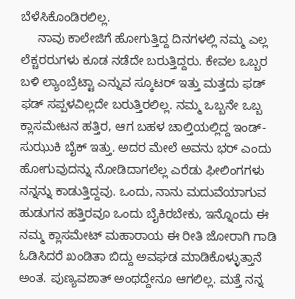ಬೆಳೆಸಿಕೊಂಡಿರಲಿಲ್ಲ.
     ನಾವು ಕಾಲೇಜಿಗೆ ಹೋಗುತ್ತಿದ್ದ ದಿನಗಳಲ್ಲಿ ನಮ್ಮ ಎಲ್ಲ ಲೆಕ್ಚರರುಗಳು ಕೂಡ ನಡೆದೇ ಬರುತ್ತಿದ್ದರು. ಕೇವಲ ಒಬ್ಬರ ಬಳಿ ಲ್ಯಾಂಬ್ರೆಟ್ಟಾ ಎನ್ನುವ ಸ್ಕೂಟರ್ ಇತ್ತು ಮತ್ತದು ಫಡ್ ಫಡ್ ಸಪ್ಪಳವಿಲ್ಲದೇ ಬರುತ್ತಿರಲಿಲ್ಲ. ನಮ್ಮ ಒಬ್ಬನೇ ಒಬ್ಬ ಕ್ಲಾಸಮೇಟನ ಹತ್ತಿರ, ಆಗ ಬಹಳ ಚಾಲ್ತಿಯಲ್ಲಿದ್ದ ಇಂಡ್-ಸುಝುಕಿ ಬೈಕ್ ಇತ್ತು. ಅದರ ಮೇಲೆ ಅವನು ಭರ್ ಎಂದು ಹೋಗುವುದನ್ನು ನೋಡಿದಾಗಲೆಲ್ಲ ಎರೆಡು ಫೀಲಿಂಗಗಳು ನನ್ನನ್ನು ಕಾಡುತ್ತಿದ್ದವು. ಒಂದು, ನಾನು ಮದುವೆಯಾಗುವ ಹುಡುಗನ ಹತ್ತಿರವೂ ಒಂದು ಬೈಕಿರಬೇಕು, ಇನ್ನೊಂದು ಈ ನಮ್ಮ ಕ್ಲಾಸಮೇಟ್ ಮಹಾರಾಯ ಈ ರೀತಿ ಜೋರಾಗಿ ಗಾಡಿ ಓಡಿಸಿದರೆ ಖಂಡಿತಾ ಬಿದ್ದು ಅವಘಡ ಮಾಡಿಕೊಳ್ಳುತ್ತಾನೆ ಅಂತ. ಪುಣ್ಯವಶಾತ್ ಅಂಥದ್ದೇನೂ ಆಗಲಿಲ್ಲ. ಮತ್ತೆ ನನ್ನ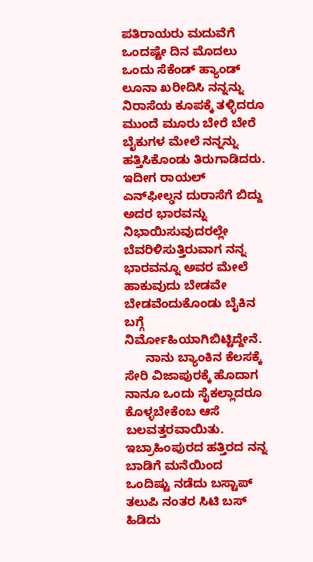ಪತಿರಾಯರು ಮದುವೆಗೆ ಒಂದಷ್ಟೇ ದಿನ ಮೊದಲು ಒಂದು ಸೆಕೆಂಡ್ ಹ್ಯಾಂಡ್ ಲೂನಾ ಖರೀದಿಸಿ ನನ್ನನ್ನು ನಿರಾಸೆಯ ಕೂಪಕ್ಕೆ ತಳ್ಳಿದರೂ ಮುಂದೆ ಮೂರು ಬೇರೆ ಬೇರೆ ಬೈಕುಗಳ ಮೇಲೆ ನನ್ನನ್ನು ಹತ್ತಿಸಿಕೊಂಡು ತಿರುಗಾಡಿದರು. ಇದೀಗ ರಾಯಲ್ ಎನ್‍ಫೀಲ್ಢನ ದುರಾಸೆಗೆ ಬಿದ್ದು ಅದರ ಭಾರವನ್ನು ನಿಭಾಯಿಸುವುದರಲ್ಲೇ ಬೆವರಿಳಿಸುತ್ತಿರುವಾಗ ನನ್ನ ಭಾರವನ್ನೂ ಅವರ ಮೇಲೆ ಹಾಕುವುದು ಬೇಡವೇ ಬೇಡವೆಂದುಕೊಂಡು ಬೈಕಿನ ಬಗ್ಗೆ ನಿರ್ಮೋಹಿಯಾಗಿಬಿಟ್ಟಿದ್ದೇನೆ.
      ನಾನು ಬ್ಯಾಂಕಿನ ಕೆಲಸಕ್ಕೆ ಸೇರಿ ವಿಜಾಪುರಕ್ಕೆ ಹೊದಾಗ ನಾನೂ ಒಂದು ಸೈಕಲ್ಲಾದರೂ ಕೊಳ್ಳಬೇಕೆಂಬ ಆಸೆ ಬಲವತ್ತರವಾಯಿತು. ಇಬ್ರಾಹಿಂಪುರದ ಹತ್ತಿರದ ನನ್ನ ಬಾಡಿಗೆ ಮನೆಯಿಂದ ಒಂದಿಷ್ಟು ನಡೆದು ಬಸ್ಟಾಪ್ ತಲುಪಿ ನಂತರ ಸಿಟಿ ಬಸ್ ಹಿಡಿದು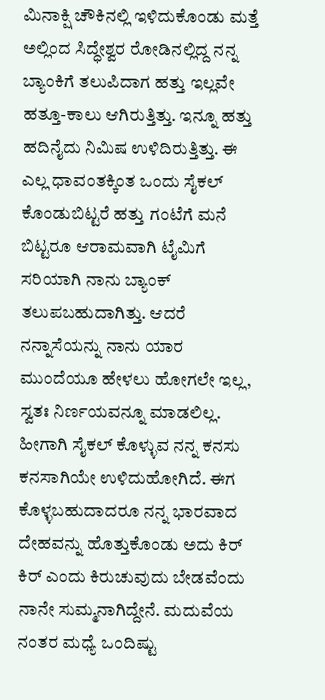ಮಿನಾಕ್ಷಿ ಚೌಕಿನಲ್ಲಿ ಇಳಿದುಕೊಂಡು ಮತ್ತೆ ಅಲ್ಲಿಂದ ಸಿದ್ಧೇಶ್ವರ ರೋಡಿನಲ್ಲಿದ್ದ ನನ್ನ ಬ್ಯಾಂಕಿಗೆ ತಲುಪಿದಾಗ ಹತ್ತು ಇಲ್ಲವೇ ಹತ್ತೂ-ಕಾಲು ಆಗಿರುತ್ತಿತ್ತು. ಇನ್ನೂ ಹತ್ತು ಹದಿನೈದು ನಿಮಿಷ ಉಳಿದಿರುತ್ತಿತ್ತು. ಈ ಎಲ್ಲ ಧಾವಂತಕ್ಕಿಂತ ಒಂದು ಸೈಕಲ್ ಕೊಂಡುಬಿಟ್ಟರೆ ಹತ್ತು ಗಂಟೆಗೆ ಮನೆ ಬಿಟ್ಟರೂ ಆರಾಮವಾಗಿ ಟೈಮಿಗೆ ಸರಿಯಾಗಿ ನಾನು ಬ್ಯಾಂಕ್ ತಲುಪಬಹುದಾಗಿತ್ತು. ಆದರೆ ನನ್ನಾಸೆಯನ್ನು ನಾನು ಯಾರ ಮುಂದೆಯೂ ಹೇಳಲು ಹೋಗಲೇ ಇಲ್ಲ, ಸ್ವತಃ ನಿರ್ಣಯವನ್ನೂ ಮಾಡಲಿಲ್ಲ. ಹೀಗಾಗಿ ಸೈಕಲ್ ಕೊಳ್ಳುವ ನನ್ನ ಕನಸು ಕನಸಾಗಿಯೇ ಉಳಿದುಹೋಗಿದೆ. ಈಗ ಕೊಳ್ಳಬಹುದಾದರೂ ನನ್ನ ಭಾರವಾದ ದೇಹವನ್ನು ಹೊತ್ತುಕೊಂಡು ಅದು ಕಿರ್ ಕಿರ್ ಎಂದು ಕಿರುಚುವುದು ಬೇಡವೆಂದು ನಾನೇ ಸುಮ್ಮನಾಗಿದ್ದೇನೆ. ಮದುವೆಯ ನಂತರ ಮಧ್ಯೆ ಒಂದಿಷ್ಟು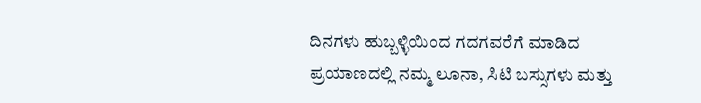ದಿನಗಳು ಹುಬ್ಬಳ್ಳಿಯಿಂದ ಗದಗವರೆಗೆ ಮಾಡಿದ ಪ್ರಯಾಣದಲ್ಲಿ ನಮ್ಮ ಲೂನಾ, ಸಿಟಿ ಬಸ್ಸುಗಳು ಮತ್ತು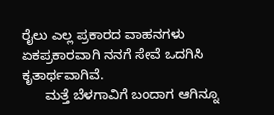ರೈಲು ಎಲ್ಲ ಪ್ರಕಾರದ ವಾಹನಗಳು ಏಕಪ್ರಕಾರವಾಗಿ ನನಗೆ ಸೇವೆ ಒದಗಿಸಿ ಕೃತಾರ್ಥವಾಗಿವೆ.
      ಮತ್ತೆ ಬೆಳಗಾವಿಗೆ ಬಂದಾಗ ಆಗಿನ್ನೂ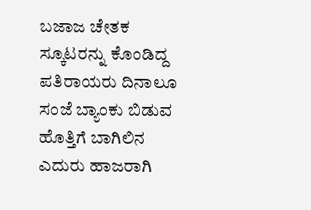ಬಜಾಜ ಚೇತಕ ಸ್ಕೂಟರನ್ನು ಕೊಂಡಿದ್ದ ಪತಿರಾಯರು ದಿನಾಲೂ ಸಂಜೆ ಬ್ಯಾಂಕು ಬಿಡುವ ಹೊತ್ತಿಗೆ ಬಾಗಿಲಿನ ಎದುರು ಹಾಜರಾಗಿ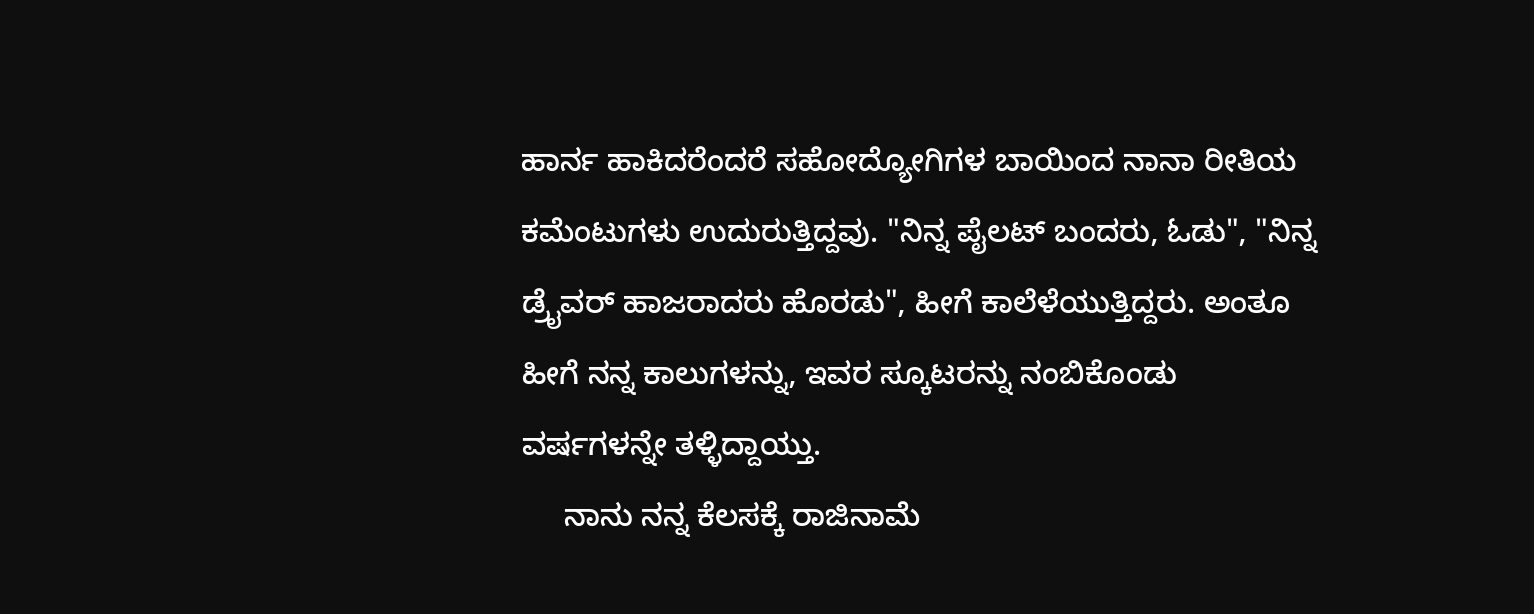ಹಾರ್ನ ಹಾಕಿದರೆಂದರೆ ಸಹೋದ್ಯೋಗಿಗಳ ಬಾಯಿಂದ ನಾನಾ ರೀತಿಯ ಕಮೆಂಟುಗಳು ಉದುರುತ್ತಿದ್ದವು. "ನಿನ್ನ ಪೈಲಟ್ ಬಂದರು, ಓಡು", "ನಿನ್ನ ಡ್ರೈವರ್ ಹಾಜರಾದರು ಹೊರಡು", ಹೀಗೆ ಕಾಲೆಳೆಯುತ್ತಿದ್ದರು. ಅಂತೂ ಹೀಗೆ ನನ್ನ ಕಾಲುಗಳನ್ನು, ಇವರ ಸ್ಕೂಟರನ್ನು ನಂಬಿಕೊಂಡು ವರ್ಷಗಳನ್ನೇ ತಳ್ಳಿದ್ದಾಯ್ತು.
     ನಾನು ನನ್ನ ಕೆಲಸಕ್ಕೆ ರಾಜಿನಾಮೆ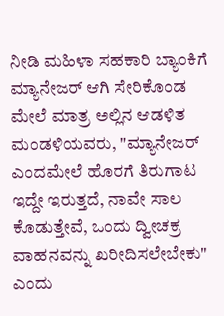ನೀಡಿ ಮಹಿಳಾ ಸಹಕಾರಿ ಬ್ಯಾಂಕಿಗೆ ಮ್ಯಾನೇಜರ್ ಆಗಿ ಸೇರಿಕೊಂಡ ಮೇಲೆ ಮಾತ್ರ ಅಲ್ಲಿನ ಆಡಳಿತ ಮಂಡಳಿಯವರು, "ಮ್ಯಾನೇಜರ್ ಎಂದಮೇಲೆ ಹೊರಗೆ ತಿರುಗಾಟ ಇದ್ದೇ ಇರುತ್ತದೆ, ನಾವೇ ಸಾಲ ಕೊಡುತ್ತೇವೆ, ಒಂದು ದ್ವೀಚಕ್ರ ವಾಹನವನ್ನು ಖರೀದಿಸಲೇಬೇಕು" ಎಂದು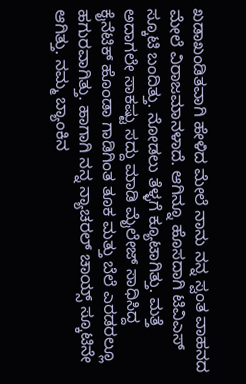ಖಡಾಖಂಡಿತವಾಗಿ ಹೇಳಿದ ಮೇಲೆ ನಾನು ನನ್ನ ಸ್ವಂತ ವಾಹನದ ಮೇಲೆ ವಿರಾಜಮಾನಳಾದೆ. ಆಗಿನ್ನೂ ಹೊಸದಾಗಿ ಟಿವಿಎಸ್ ಸ್ಕೂಟಿ ಬಂದಿತ್ತು. ನೋಡಲು ತೆಳ್ಳಗೆ ಕ್ಯೂಟಾಗಿತ್ತು. ಮತ್ತೆ ಅದಾಗಲೇ ಸಾಕಷ್ಟು ಸದ್ದು ಮಾಡಿ ಮೈಲೇಜ್ ಸಾಧಿಸಿದ್ದ ಕೈನೆಟಿಕ್ ಹೊಂಡಾ ಗಾಡಿಗಿಂತ ತೂಕ ಮತ್ತು ಬೆಲೆ ಎರಡರಲ್ಲೂ ಹಗುರವಾಗಿತ್ತು. ಹಾಗಾಗಿ ನನ್ನ ನ್ಯಾಚರಲ್ ಚಾಯ್ಸ್ ಸ್ಕೂಟಿನೇ ಆಗಿತ್ತು. ನಮ್ಮ ಬ್ಯಾಂಕಿನ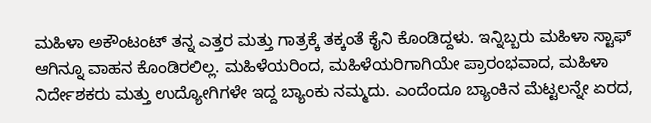ಮಹಿಳಾ ಅಕೌಂಟಂಟ್ ತನ್ನ ಎತ್ತರ ಮತ್ತು ಗಾತ್ರಕ್ಕೆ ತಕ್ಕಂತೆ ಕೈನಿ ಕೊಂಡಿದ್ದಳು. ಇನ್ನಿಬ್ಬರು ಮಹಿಳಾ ಸ್ಟಾಫ್ ಆಗಿನ್ನೂ ವಾಹನ ಕೊಂಡಿರಲಿಲ್ಲ. ಮಹಿಳೆಯರಿಂದ, ಮಹಿಳೆಯರಿಗಾಗಿಯೇ ಪ್ರಾರಂಭವಾದ, ಮಹಿಳಾ ನಿರ್ದೇಶಕರು ಮತ್ತು ಉದ್ಯೋಗಿಗಳೇ ಇದ್ದ ಬ್ಯಾಂಕು ನಮ್ಮದು. ಎಂದೆಂದೂ ಬ್ಯಾಂಕಿನ ಮೆಟ್ಟಲನ್ನೇ ಏರದ,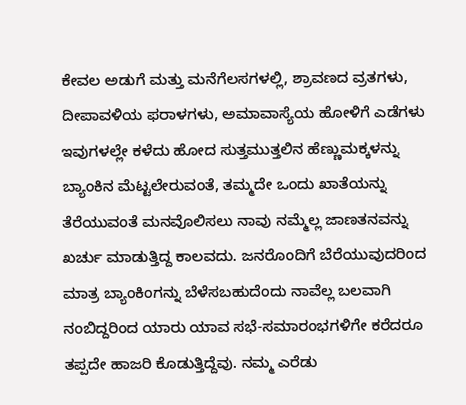ಕೇವಲ ಅಡುಗೆ ಮತ್ತು ಮನೆಗೆಲಸಗಳಲ್ಲಿ, ಶ್ರಾವಣದ ವ್ರತಗಳು, ದೀಪಾವಳಿಯ ಫರಾಳಗಳು, ಅಮಾವಾಸ್ಯೆಯ ಹೋಳಿಗೆ ಎಡೆಗಳು ಇವುಗಳಲ್ಲೇ ಕಳೆದು ಹೋದ ಸುತ್ತಮುತ್ತಲಿನ ಹೆಣ್ಣುಮಕ್ಕಳನ್ನು ಬ್ಯಾಂಕಿನ ಮೆಟ್ಟಲೇರುವಂತೆ, ತಮ್ಮದೇ ಒಂದು ಖಾತೆಯನ್ನು ತೆರೆಯುವಂತೆ ಮನವೊಲಿಸಲು ನಾವು ನಮ್ಮೆಲ್ಲ ಜಾಣತನವನ್ನು ಖರ್ಚು ಮಾಡುತ್ತಿದ್ದ ಕಾಲವದು. ಜನರೊಂದಿಗೆ ಬೆರೆಯುವುದರಿಂದ ಮಾತ್ರ ಬ್ಯಾಂಕಿಂಗನ್ನು ಬೆಳೆಸಬಹುದೆಂದು ನಾವೆಲ್ಲ ಬಲವಾಗಿ ನಂಬಿದ್ದರಿಂದ ಯಾರು ಯಾವ ಸಭೆ-ಸಮಾರಂಭಗಳಿಗೇ ಕರೆದರೂ ತಪ್ಪದೇ ಹಾಜರಿ ಕೊಡುತ್ತಿದ್ದೆವು. ನಮ್ಮ ಎರೆಡು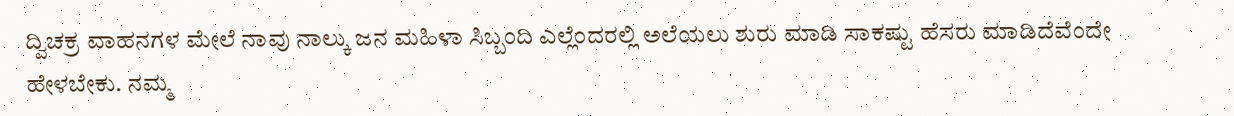ದ್ವಿಚಕ್ರ ವಾಹನಗಳ ಮೇಲೆ ನಾವು ನಾಲ್ಕು ಜನ ಮಹಿಳಾ ಸಿಬ್ಬಂದಿ ಎಲ್ಲೆಂದರಲ್ಲಿ ಅಲೆಯಲು ಶುರು ಮಾಡಿ ಸಾಕಷ್ಟು ಹೆಸರು ಮಾಡಿದೆವೆಂದೇ ಹೇಳಬೇಕು. ನಮ್ಮ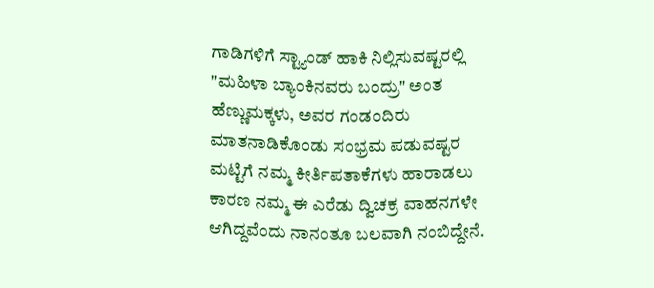ಗಾಡಿಗಳಿಗೆ ಸ್ಟ್ಯಾಂಡ್ ಹಾಕಿ ನಿಲ್ಲಿಸುವಷ್ಟರಲ್ಲಿ "ಮಹಿಳಾ ಬ್ಯಾಂಕಿನವರು ಬಂದ್ರು" ಅಂತ ಹೆಣ್ಣುಮಕ್ಕಳು, ಅವರ ಗಂಡಂದಿರು ಮಾತನಾಡಿಕೊಂಡು ಸಂಭ್ರಮ ಪಡುವಷ್ಟರ ಮಟ್ಟಿಗೆ ನಮ್ಮ ಕೀರ್ತಿಪತಾಕೆಗಳು ಹಾರಾಡಲು ಕಾರಣ ನಮ್ಮ ಈ ಎರೆಡು ದ್ವಿಚಕ್ರ ವಾಹನಗಳೇ ಆಗಿದ್ದವೆಂದು ನಾನಂತೂ ಬಲವಾಗಿ ನಂಬಿದ್ದೇನೆ.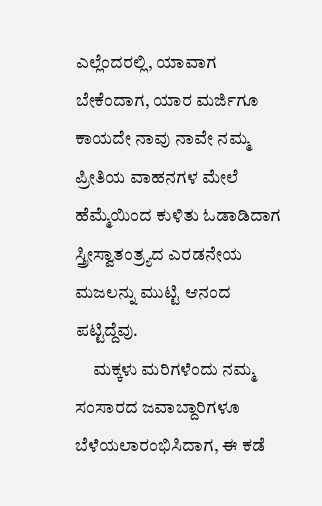ಎಲ್ಲೆಂದರಲ್ಲಿ, ಯಾವಾಗ ಬೇಕೆಂದಾಗ, ಯಾರ ಮರ್ಜಿಗೂ ಕಾಯದೇ ನಾವು ನಾವೇ ನಮ್ಮ ಪ್ರೀತಿಯ ವಾಹನಗಳ ಮೇಲೆ ಹೆಮ್ಮೆಯಿಂದ ಕುಳಿತು ಓಡಾಡಿದಾಗ ಸ್ತ್ರೀಸ್ವಾತಂತ್ರ್ಯದ ಎರಡನೇಯ ಮಜಲನ್ನು ಮುಟ್ಟಿ ಆನಂದ ಪಟ್ಟಿದ್ದೆವು.
     ಮಕ್ಕಳು ಮರಿಗಳೆಂದು ನಮ್ಮ ಸಂಸಾರದ ಜವಾಬ್ದಾರಿಗಳೂ ಬೆಳೆಯಲಾರಂಭಿಸಿದಾಗ, ಈ ಕಡೆ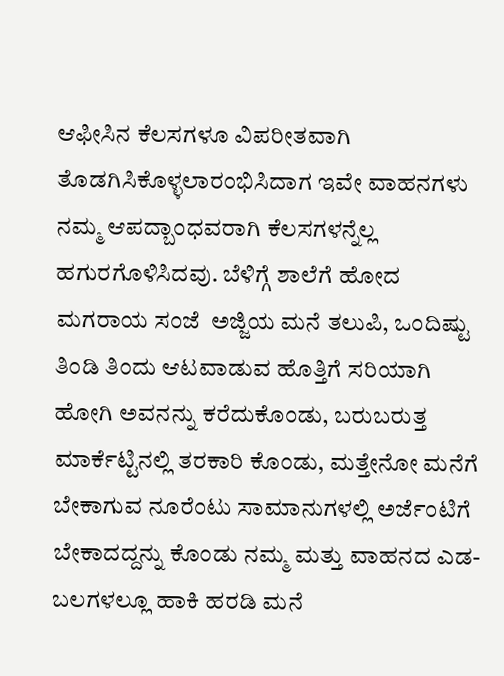ಆಫೀಸಿನ ಕೆಲಸಗಳೂ ವಿಪರೀತವಾಗಿ ತೊಡಗಿಸಿಕೊಳ್ಳಲಾರಂಭಿಸಿದಾಗ ಇವೇ ವಾಹನಗಳು ನಮ್ಮ ಆಪದ್ಬಾಂಧವರಾಗಿ ಕೆಲಸಗಳನ್ನೆಲ್ಲ ಹಗುರಗೊಳಿಸಿದವು. ಬೆಳಿಗ್ಗೆ ಶಾಲೆಗೆ ಹೋದ ಮಗರಾಯ ಸಂಜೆ  ಅಜ್ಜಿಯ ಮನೆ ತಲುಪಿ, ಒಂದಿಷ್ಟು ತಿಂಡಿ ತಿಂದು ಆಟವಾಡುವ ಹೊತ್ತಿಗೆ ಸರಿಯಾಗಿ ಹೋಗಿ ಅವನನ್ನು ಕರೆದುಕೊಂಡು, ಬರುಬರುತ್ತ ಮಾರ್ಕೆಟ್ಟಿನಲ್ಲಿ ತರಕಾರಿ ಕೊಂಡು, ಮತ್ತೇನೋ ಮನೆಗೆ ಬೇಕಾಗುವ ನೂರೆಂಟು ಸಾಮಾನುಗಳಲ್ಲಿ ಅರ್ಜೆಂಟಿಗೆ ಬೇಕಾದದ್ದನ್ನು ಕೊಂಡು ನಮ್ಮ ಮತ್ತು ವಾಹನದ ಎಡ-ಬಲಗಳಲ್ಲೂ ಹಾಕಿ ಹರಡಿ ಮನೆ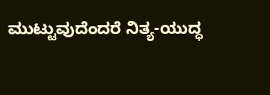ಮುಟ್ಟುವುದೆಂದರೆ ನಿತ್ಯ-ಯುದ್ಧ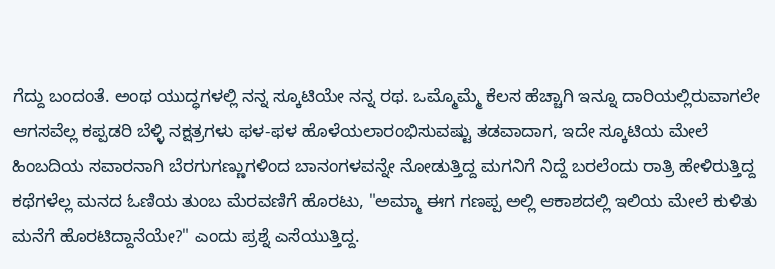ಗೆದ್ದು ಬಂದಂತೆ. ಅಂಥ ಯುದ್ಧಗಳಲ್ಲಿ ನನ್ನ ಸ್ಕೂಟಿಯೇ ನನ್ನ ರಥ. ಒಮ್ಮೊಮ್ಮೆ ಕೆಲಸ ಹೆಚ್ಚಾಗಿ ಇನ್ನೂ ದಾರಿಯಲ್ಲಿರುವಾಗಲೇ ಆಗಸವೆಲ್ಲ ಕಪ್ಪಡರಿ ಬೆಳ್ಳಿ ನಕ್ಷತ್ರಗಳು ಫಳ-ಫಳ ಹೊಳೆಯಲಾರಂಭಿಸುವಷ್ಟು ತಡವಾದಾಗ, ಇದೇ ಸ್ಕೂಟಿಯ ಮೇಲೆ ಹಿಂಬದಿಯ ಸವಾರನಾಗಿ ಬೆರಗುಗಣ್ಣುಗಳಿಂದ ಬಾನಂಗಳವನ್ನೇ ನೋಡುತ್ತಿದ್ದ ಮಗನಿಗೆ ನಿದ್ದೆ ಬರಲೆಂದು ರಾತ್ರಿ ಹೇಳಿರುತ್ತಿದ್ದ ಕಥೆಗಳೆಲ್ಲ ಮನದ ಓಣಿಯ ತುಂಬ ಮೆರವಣಿಗೆ ಹೊರಟು, "ಅಮ್ಮಾ ಈಗ ಗಣಪ್ಪ ಅಲ್ಲಿ ಆಕಾಶದಲ್ಲಿ ಇಲಿಯ ಮೇಲೆ ಕುಳಿತು ಮನೆಗೆ ಹೊರಟಿದ್ದಾನೆಯೇ?" ಎಂದು ಪ್ರಶ್ನೆ ಎಸೆಯುತ್ತಿದ್ದ.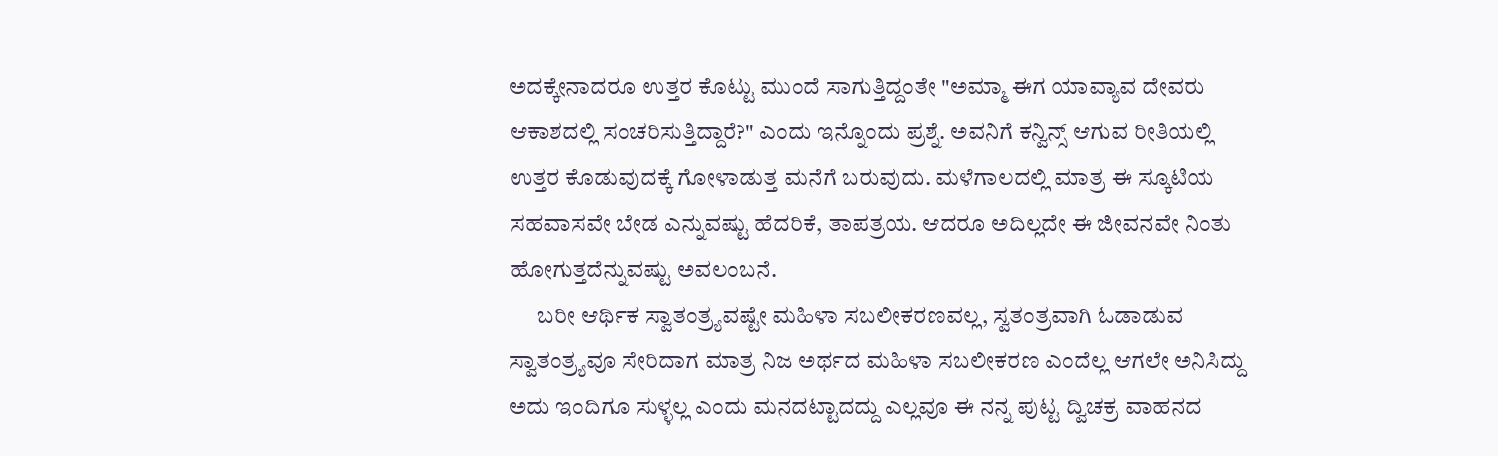ಅದಕ್ಕೇನಾದರೂ ಉತ್ತರ ಕೊಟ್ಟು ಮುಂದೆ ಸಾಗುತ್ತಿದ್ದಂತೇ "ಅಮ್ಮಾ ಈಗ ಯಾವ್ಯಾವ ದೇವರು ಆಕಾಶದಲ್ಲಿ ಸಂಚರಿಸುತ್ತಿದ್ದಾರೆ?" ಎಂದು ಇನ್ನೊಂದು ಪ್ರಶ್ನೆ. ಅವನಿಗೆ ಕನ್ವಿನ್ಸ್ ಆಗುವ ರೀತಿಯಲ್ಲಿ ಉತ್ತರ ಕೊಡುವುದಕ್ಕೆ ಗೋಳಾಡುತ್ತ ಮನೆಗೆ ಬರುವುದು. ಮಳೆಗಾಲದಲ್ಲಿ ಮಾತ್ರ ಈ ಸ್ಕೂಟಿಯ ಸಹವಾಸವೇ ಬೇಡ ಎನ್ನುವಷ್ಟು ಹೆದರಿಕೆ, ತಾಪತ್ರಯ. ಆದರೂ ಅದಿಲ್ಲದೇ ಈ ಜೀವನವೇ ನಿಂತು ಹೋಗುತ್ತದೆನ್ನುವಷ್ಟು ಅವಲಂಬನೆ.
      ಬರೀ ಆರ್ಥಿಕ ಸ್ವಾತಂತ್ರ್ಯವಷ್ಟೇ ಮಹಿಳಾ ಸಬಲೀಕರಣವಲ್ಲ, ಸ್ವತಂತ್ರವಾಗಿ ಓಡಾಡುವ ಸ್ವಾತಂತ್ರ್ಯವೂ ಸೇರಿದಾಗ ಮಾತ್ರ ನಿಜ ಅರ್ಥದ ಮಹಿಳಾ ಸಬಲೀಕರಣ ಎಂದೆಲ್ಲ ಆಗಲೇ ಅನಿಸಿದ್ದು ಅದು ಇಂದಿಗೂ ಸುಳ್ಳಲ್ಲ ಎಂದು ಮನದಟ್ಟಾದದ್ದು ಎಲ್ಲವೂ ಈ ನನ್ನ ಪುಟ್ಟ ದ್ವಿಚಕ್ರ ವಾಹನದ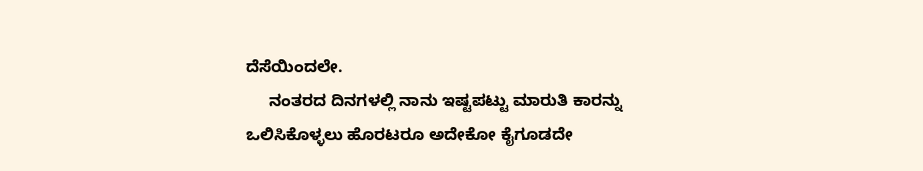ದೆಸೆಯಿಂದಲೇ.
     ನಂತರದ ದಿನಗಳಲ್ಲಿ ನಾನು ಇಷ್ಟಪಟ್ಟು ಮಾರುತಿ ಕಾರನ್ನು ಒಲಿಸಿಕೊಳ್ಳಲು ಹೊರಟರೂ ಅದೇಕೋ ಕೈಗೂಡದೇ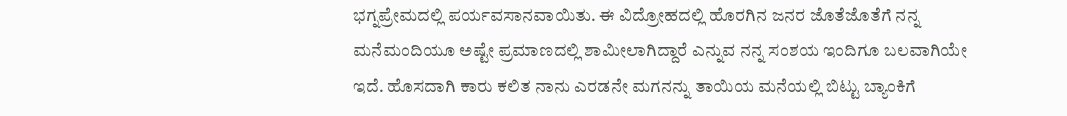ಭಗ್ನಪ್ರೇಮದಲ್ಲಿ ಪರ್ಯವಸಾನವಾಯಿತು. ಈ ವಿದ್ರೋಹದಲ್ಲಿ ಹೊರಗಿನ ಜನರ ಜೊತೆಜೊತೆಗೆ ನನ್ನ ಮನೆಮಂದಿಯೂ ಅಷ್ಟೇ ಪ್ರಮಾಣದಲ್ಲಿ ಶಾಮೀಲಾಗಿದ್ದಾರೆ ಎನ್ನುವ ನನ್ನ ಸಂಶಯ ಇಂದಿಗೂ ಬಲವಾಗಿಯೇ ಇದೆ. ಹೊಸದಾಗಿ ಕಾರು ಕಲಿತ ನಾನು ಎರಡನೇ ಮಗನನ್ನು ತಾಯಿಯ ಮನೆಯಲ್ಲಿ ಬಿಟ್ಟು ಬ್ಯಾಂಕಿಗೆ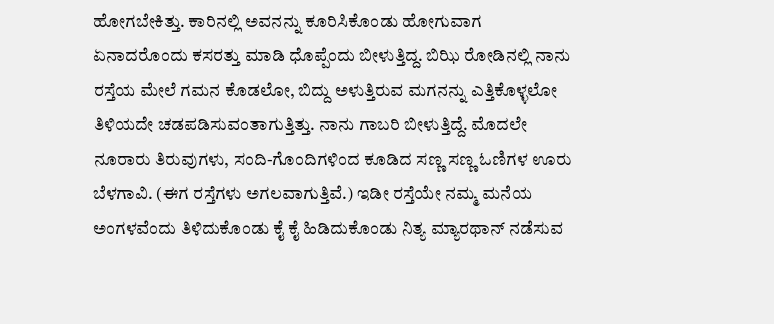ಹೋಗಬೇಕಿತ್ತು. ಕಾರಿನಲ್ಲಿ ಅವನನ್ನು ಕೂರಿಸಿಕೊಂಡು ಹೋಗುವಾಗ ಏನಾದರೊಂದು ಕಸರತ್ತು ಮಾಡಿ ಧೊಪ್ಪೆಂದು ಬೀಳುತ್ತಿದ್ದ. ಬಿಝಿ ರೋಡಿನಲ್ಲಿ ನಾನು ರಸ್ತೆಯ ಮೇಲೆ ಗಮನ ಕೊಡಲೋ, ಬಿದ್ದು ಅಳುತ್ತಿರುವ ಮಗನನ್ನು ಎತ್ತಿಕೊಳ್ಳಲೋ ತಿಳಿಯದೇ ಚಡಪಡಿಸುವಂತಾಗುತ್ತಿತ್ತು. ನಾನು ಗಾಬರಿ ಬೀಳುತ್ತಿದ್ದೆ. ಮೊದಲೇ ನೂರಾರು ತಿರುವುಗಳು, ಸಂದಿ-ಗೊಂದಿಗಳಿಂದ ಕೂಡಿದ ಸಣ್ಣ ಸಣ್ಣ ಓಣಿಗಳ ಊರು ಬೆಳಗಾವಿ. (ಈಗ ರಸ್ತೆಗಳು ಅಗಲವಾಗುತ್ತಿವೆ.) ಇಡೀ ರಸ್ತೆಯೇ ನಮ್ಮ ಮನೆಯ ಅಂಗಳವೆಂದು ತಿಳಿದುಕೊಂಡು ಕೈ ಕೈ ಹಿಡಿದುಕೊಂಡು ನಿತ್ಯ ಮ್ಯಾರಥಾನ್ ನಡೆಸುವ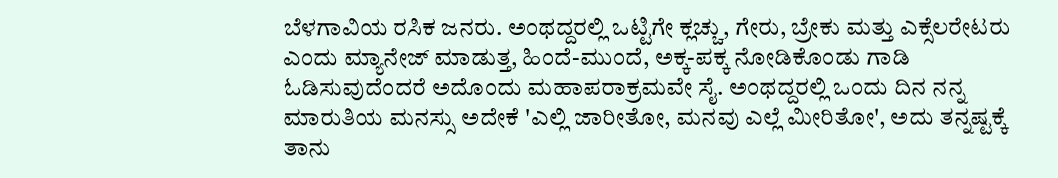ಬೆಳಗಾವಿಯ ರಸಿಕ ಜನರು. ಅಂಥದ್ದರಲ್ಲಿ ಒಟ್ಟಿಗೇ ಕ್ಲಚ್ಚು, ಗೇರು, ಬ್ರೇಕು ಮತ್ತು ಎಕ್ಸೆಲರೇಟರು ಎಂದು ಮ್ಯಾನೇಜ್ ಮಾಡುತ್ತ, ಹಿಂದೆ-ಮುಂದೆ, ಅಕ್ಕ-ಪಕ್ಕ ನೋಡಿಕೊಂಡು ಗಾಡಿ ಓಡಿಸುವುದೆಂದರೆ ಅದೊಂದು ಮಹಾಪರಾಕ್ರಮವೇ ಸೈ. ಅಂಥದ್ದರಲ್ಲಿ ಒಂದು ದಿನ ನನ್ನ ಮಾರುತಿಯ ಮನಸ್ಸು ಅದೇಕೆ 'ಎಲ್ಲಿ ಜಾರೀತೋ, ಮನವು ಎಲ್ಲೆ ಮೀರಿತೋ', ಅದು ತನ್ನಷ್ಟಕ್ಕೆ ತಾನು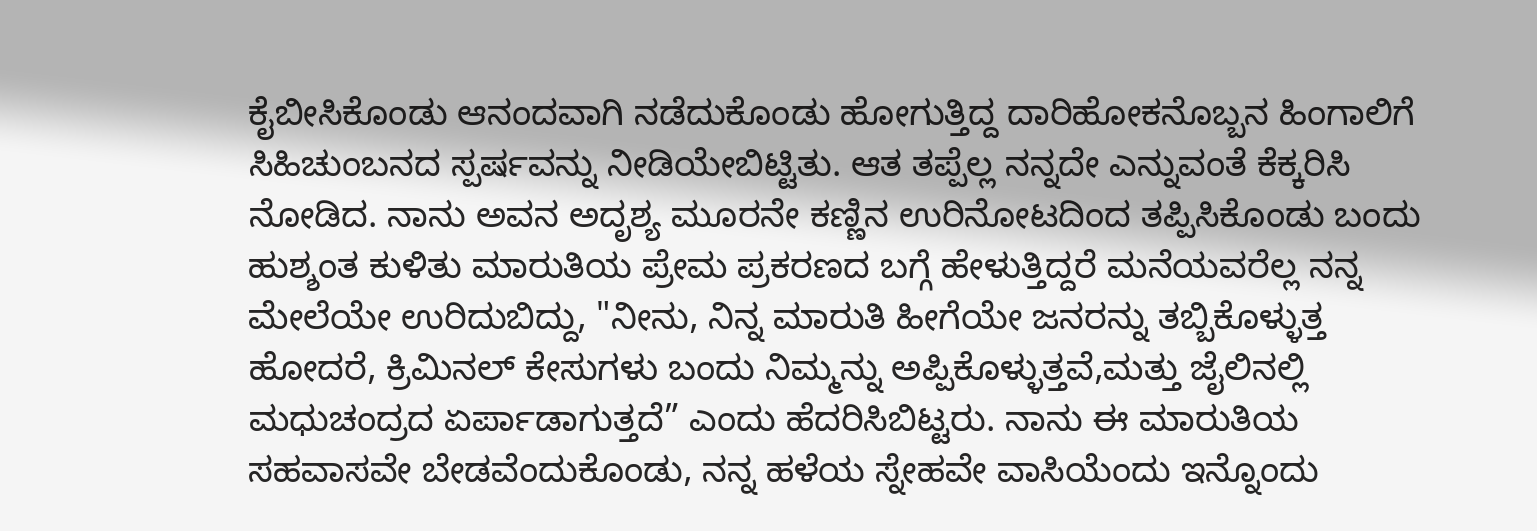ಕೈಬೀಸಿಕೊಂಡು ಆನಂದವಾಗಿ ನಡೆದುಕೊಂಡು ಹೋಗುತ್ತಿದ್ದ ದಾರಿಹೋಕನೊಬ್ಬನ ಹಿಂಗಾಲಿಗೆ ಸಿಹಿಚುಂಬನದ ಸ್ಪರ್ಷವನ್ನು ನೀಡಿಯೇಬಿಟ್ಟಿತು. ಆತ ತಪ್ಪೆಲ್ಲ ನನ್ನದೇ ಎನ್ನುವಂತೆ ಕೆಕ್ಕರಿಸಿ ನೋಡಿದ. ನಾನು ಅವನ ಅದೃಶ್ಯ ಮೂರನೇ ಕಣ್ಣಿನ ಉರಿನೋಟದಿಂದ ತಪ್ಪಿಸಿಕೊಂಡು ಬಂದು ಹುಶ್ಶಂತ ಕುಳಿತು ಮಾರುತಿಯ ಪ್ರೇಮ ಪ್ರಕರಣದ ಬಗ್ಗೆ ಹೇಳುತ್ತಿದ್ದರೆ ಮನೆಯವರೆಲ್ಲ ನನ್ನ ಮೇಲೆಯೇ ಉರಿದುಬಿದ್ದು, "ನೀನು, ನಿನ್ನ ಮಾರುತಿ ಹೀಗೆಯೇ ಜನರನ್ನು ತಬ್ಬಿಕೊಳ್ಳುತ್ತ ಹೋದರೆ, ಕ್ರಿಮಿನಲ್ ಕೇಸುಗಳು ಬಂದು ನಿಮ್ಮನ್ನು ಅಪ್ಪಿಕೊಳ್ಳುತ್ತವೆ,ಮತ್ತು ಜೈಲಿನಲ್ಲಿ ಮಧುಚಂದ್ರದ ಏರ್ಪಾಡಾಗುತ್ತದೆ” ಎಂದು ಹೆದರಿಸಿಬಿಟ್ಟರು. ನಾನು ಈ ಮಾರುತಿಯ ಸಹವಾಸವೇ ಬೇಡವೆಂದುಕೊಂಡು, ನನ್ನ ಹಳೆಯ ಸ್ನೇಹವೇ ವಾಸಿಯೆಂದು ಇನ್ನೊಂದು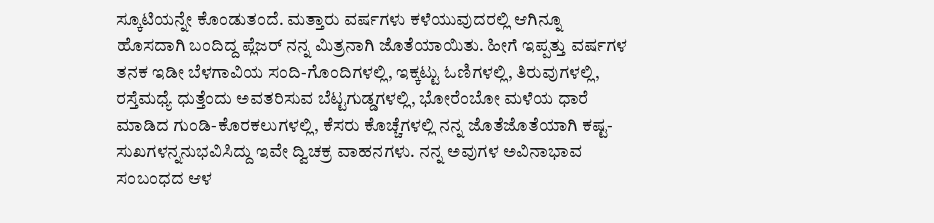ಸ್ಕೂಟಿಯನ್ನೇ ಕೊಂಡುತಂದೆ. ಮತ್ತಾರು ವರ್ಷಗಳು ಕಳೆಯುವುದರಲ್ಲಿ ಆಗಿನ್ನೂ ಹೊಸದಾಗಿ ಬಂದಿದ್ದ ಪ್ಲೆಜರ್ ನನ್ನ ಮಿತ್ರನಾಗಿ ಜೊತೆಯಾಯಿತು. ಹೀಗೆ ಇಪ್ಪತ್ತು ವರ್ಷಗಳ ತನಕ ಇಡೀ ಬೆಳಗಾವಿಯ ಸಂದಿ-ಗೊಂದಿಗಳಲ್ಲಿ, ಇಕ್ಕಟ್ಟು ಓಣಿಗಳಲ್ಲಿ, ತಿರುವುಗಳಲ್ಲಿ, ರಸ್ತೆಮಧ್ಯೆ ಧುತ್ತೆಂದು ಅವತರಿಸುವ ಬೆಟ್ಟಗುಡ್ಡಗಳಲ್ಲಿ, ಭೋರೆಂಬೋ ಮಳೆಯ ಧಾರೆ ಮಾಡಿದ ಗುಂಡಿ-ಕೊರಕಲುಗಳಲ್ಲಿ, ಕೆಸರು ಕೊಚ್ಚೆಗಳಲ್ಲಿ ನನ್ನ ಜೊತೆಜೊತೆಯಾಗಿ ಕಷ್ಟ-ಸುಖಗಳನ್ನನುಭವಿಸಿದ್ದು ಇವೇ ದ್ವಿಚಕ್ರ ವಾಹನಗಳು. ನನ್ನ ಅವುಗಳ ಅವಿನಾಭಾವ ಸಂಬಂಧದ ಆಳ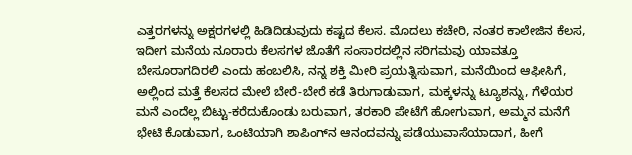ಎತ್ತರಗಳನ್ನು ಅಕ್ಷರಗಳಲ್ಲಿ ಹಿಡಿದಿಡುವುದು ಕಷ್ಟದ ಕೆಲಸ. ಮೊದಲು ಕಚೇರಿ, ನಂತರ ಕಾಲೇಜಿನ ಕೆಲಸ, ಇದೀಗ ಮನೆಯ ನೂರಾರು ಕೆಲಸಗಳ ಜೊತೆಗೆ ಸಂಸಾರದಲ್ಲಿನ ಸರಿಗಮವು ಯಾವತ್ತೂ ಬೇಸೂರಾಗದಿರಲಿ ಎಂದು ಹಂಬಲಿಸಿ, ನನ್ನ ಶಕ್ತಿ ಮೀರಿ ಪ್ರಯತ್ನಿಸುವಾಗ, ಮನೆಯಿಂದ ಆಫೀಸಿಗೆ, ಅಲ್ಲಿಂದ ಮತ್ತೆ ಕೆಲಸದ ಮೇಲೆ ಬೇರೆ-ಬೇರೆ ಕಡೆ ತಿರುಗಾಡುವಾಗ, ಮಕ್ಕಳನ್ನು ಟ್ಯೂಶನ್ನು, ಗೆಳೆಯರ ಮನೆ ಎಂದೆಲ್ಲ ಬಿಟ್ಟು-ಕರೆದುಕೊಂಡು ಬರುವಾಗ, ತರಕಾರಿ ಪೇಟೆಗೆ ಹೋಗುವಾಗ, ಅಮ್ಮನ ಮನೆಗೆ ಭೇಟಿ ಕೊಡುವಾಗ, ಒಂಟಿಯಾಗಿ ಶಾಪಿಂಗ್‍ನ ಆನಂದವನ್ನು ಪಡೆಯುವಾಸೆಯಾದಾಗ, ಹೀಗೆ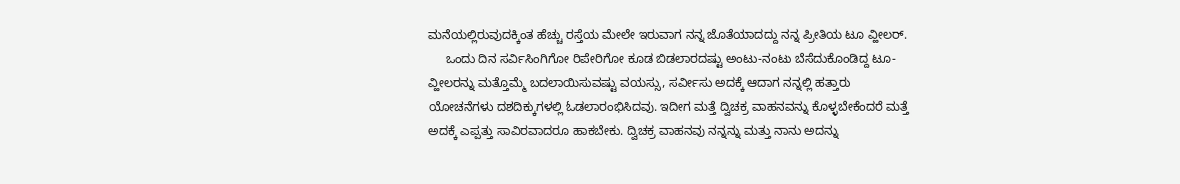ಮನೆಯಲ್ಲಿರುವುದಕ್ಕಿಂತ ಹೆಚ್ಚು ರಸ್ತೆಯ ಮೇಲೇ ಇರುವಾಗ ನನ್ನ ಜೊತೆಯಾದದ್ದು ನನ್ನ ಪ್ರೀತಿಯ ಟೂ ವ್ಹೀಲರ್.
     ಒಂದು ದಿನ ಸರ್ವಿಸಿಂಗಿಗೋ ರಿಪೇರಿಗೋ ಕೂಡ ಬಿಡಲಾರದಷ್ಟು ಅಂಟು-ನಂಟು ಬೆಸೆದುಕೊಂಡಿದ್ದ ಟೂ-ವ್ಹೀಲರನ್ನು ಮತ್ತೊಮ್ಮೆ ಬದಲಾಯಿಸುವಷ್ಟು ವಯಸ್ಸು, ಸರ್ವೀಸು ಅದಕ್ಕೆ ಆದಾಗ ನನ್ನಲ್ಲಿ ಹತ್ತಾರು ಯೋಚನೆಗಳು ದಶದಿಕ್ಕುಗಳಲ್ಲಿ ಓಡಲಾರಂಭಿಸಿದವು. ಇದೀಗ ಮತ್ತೆ ದ್ವಿಚಕ್ರ ವಾಹನವನ್ನು ಕೊಳ್ಳಬೇಕೆಂದರೆ ಮತ್ತೆ ಅದಕ್ಕೆ ಎಪ್ಪತ್ತು ಸಾವಿರವಾದರೂ ಹಾಕಬೇಕು. ದ್ವಿಚಕ್ರ ವಾಹನವು ನನ್ನನ್ನು ಮತ್ತು ನಾನು ಅದನ್ನು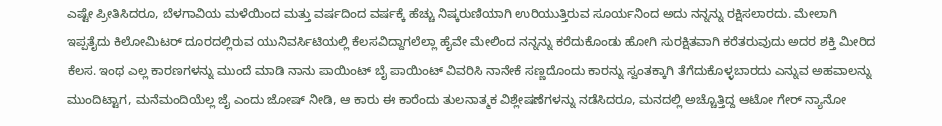ಎಷ್ಟೇ ಪ್ರೀತಿಸಿದರೂ, ಬೆಳಗಾವಿಯ ಮಳೆಯಿಂದ ಮತ್ತು ವರ್ಷದಿಂದ ವರ್ಷಕ್ಕೆ ಹೆಚ್ಚು ನಿಷ್ಕರುಣಿಯಾಗಿ ಉರಿಯುತ್ತಿರುವ ಸೂರ್ಯನಿಂದ ಅದು ನನ್ನನ್ನು ರಕ್ಷಿಸಲಾರದು. ಮೇಲಾಗಿ ಇಪ್ಪತೈದು ಕಿಲೋಮಿಟರ್ ದೂರದಲ್ಲಿರುವ ಯುನಿವರ್ಸಿಟಿಯಲ್ಲಿ ಕೆಲಸವಿದ್ದಾಗಲೆಲ್ಲಾ ಹೈವೇ ಮೇಲಿಂದ ನನ್ನನ್ನು ಕರೆದುಕೊಂಡು ಹೋಗಿ ಸುರಕ್ಷಿತವಾಗಿ ಕರೆತರುವುದು ಅದರ ಶಕ್ತಿ ಮೀರಿದ ಕೆಲಸ. ಇಂಥ ಎಲ್ಲ ಕಾರಣಗಳನ್ನು ಮುಂದೆ ಮಾಡಿ ನಾನು ಪಾಯಿಂಟ್ ಬೈ ಪಾಯಿಂಟ್ ವಿವರಿಸಿ ನಾನೇಕೆ ಸಣ್ಣದೊಂದು ಕಾರನ್ನು ಸ್ವಂತಕ್ಕಾಗಿ ತೆಗೆದುಕೊಳ್ಳಬಾರದು ಎನ್ನುವ ಅಹವಾಲನ್ನು ಮುಂದಿಟ್ಟಾಗ, ಮನೆಮಂದಿಯೆಲ್ಲ ಜೈ ಎಂದು ಜೋಷ್ ನೀಡಿ, ಆ ಕಾರು ಈ ಕಾರೆಂದು ತುಲನಾತ್ಮಕ ವಿಶ್ಲೇಷಣೆಗಳನ್ನು ನಡೆಸಿದರೂ, ಮನದಲ್ಲಿ ಅಚ್ಚೊತ್ತಿದ್ದ ಆಟೋ ಗೇರ್ ನ್ಯಾನೋ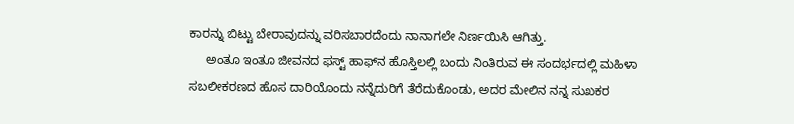ಕಾರನ್ನು ಬಿಟ್ಟು ಬೇರಾವುದನ್ನು ವರಿಸಬಾರದೆಂದು ನಾನಾಗಲೇ ನಿರ್ಣಯಿಸಿ ಆಗಿತ್ತು.
     ಅಂತೂ ಇಂತೂ ಜೀವನದ ಫಸ್ಟ್ ಹಾಫ್‍ನ ಹೊಸ್ತಿಲಲ್ಲಿ ಬಂದು ನಿಂತಿರುವ ಈ ಸಂದರ್ಭದಲ್ಲಿ ಮಹಿಳಾ ಸಬಲೀಕರಣದ ಹೊಸ ದಾರಿಯೊಂದು ನನ್ನೆದುರಿಗೆ ತೆರೆದುಕೊಂಡು, ಅದರ ಮೇಲಿನ ನನ್ನ ಸುಖಕರ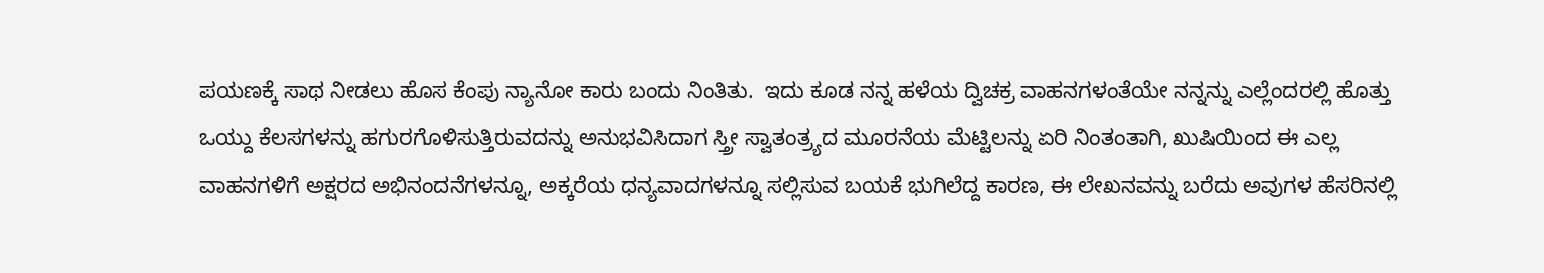ಪಯಣಕ್ಕೆ ಸಾಥ ನೀಡಲು ಹೊಸ ಕೆಂಪು ನ್ಯಾನೋ ಕಾರು ಬಂದು ನಿಂತಿತು.  ಇದು ಕೂಡ ನನ್ನ ಹಳೆಯ ದ್ವಿಚಕ್ರ ವಾಹನಗಳಂತೆಯೇ ನನ್ನನ್ನು ಎಲ್ಲೆಂದರಲ್ಲಿ ಹೊತ್ತು ಒಯ್ದು ಕೆಲಸಗಳನ್ನು ಹಗುರಗೊಳಿಸುತ್ತಿರುವದನ್ನು ಅನುಭವಿಸಿದಾಗ ಸ್ತ್ರೀ ಸ್ವಾತಂತ್ರ್ಯದ ಮೂರನೆಯ ಮೆಟ್ಟಿಲನ್ನು ಏರಿ ನಿಂತಂತಾಗಿ, ಖುಷಿಯಿಂದ ಈ ಎಲ್ಲ ವಾಹನಗಳಿಗೆ ಅಕ್ಷರದ ಅಭಿನಂದನೆಗಳನ್ನೂ, ಅಕ್ಕರೆಯ ಧನ್ಯವಾದಗಳನ್ನೂ ಸಲ್ಲಿಸುವ ಬಯಕೆ ಭುಗಿಲೆದ್ದ ಕಾರಣ, ಈ ಲೇಖನವನ್ನು ಬರೆದು ಅವುಗಳ ಹೆಸರಿನಲ್ಲಿ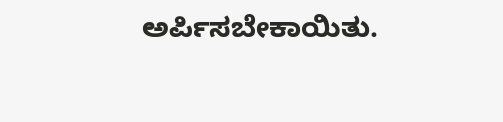ಅರ್ಪಿಸಬೇಕಾಯಿತು.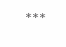***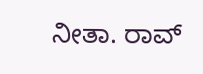ನೀತಾ. ರಾವ್